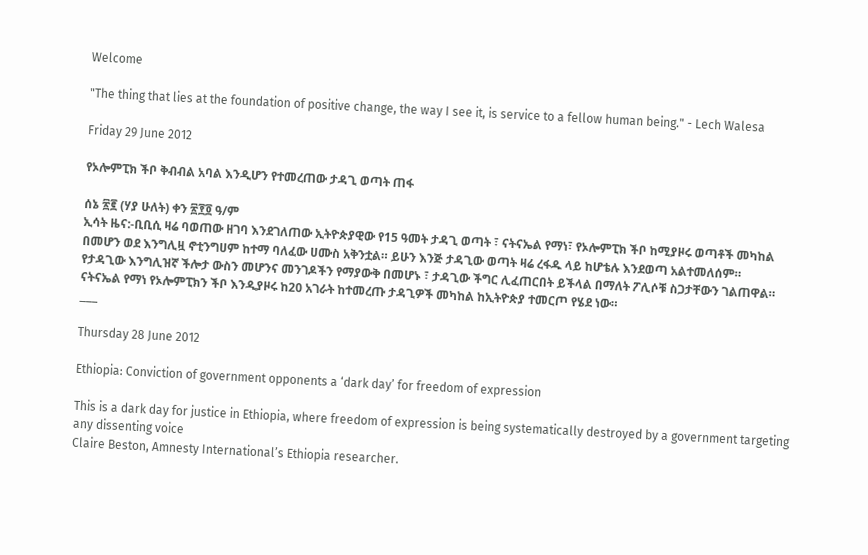Welcome

"The thing that lies at the foundation of positive change, the way I see it, is service to a fellow human being." - Lech Walesa

Friday 29 June 2012

የኦሎምፒክ ችቦ ቅብብል አባል እንዲሆን የተመረጠው ታዳጊ ወጣት ጠፋ

ሰኔ ፳፪ (ሃያ ሁለት) ቀን ፳፻፬ ዓ/ም
ኢሳት ዜና:-ቢቢሲ ዛሬ ባወጠው ዘገባ እንደገለጠው ኢትዮጵያዊው የ15 ዓመት ታዳጊ ወጣት ፣ ናትናኤል የማነ፣ የኦሎምፒክ ችቦ ከሚያዞሩ ወጣቶች መካከል በመሆን ወደ እንግሊዟ ኖቲንግሀም ከተማ ባለፈው ሀሙስ አቅንቷል። ይሁን እንጅ ታዳጊው ወጣት ዛሬ ረፋዱ ላይ ከሆቴሉ እንደወጣ አልተመለሰም።
የታዳጊው እንግሊዝኛ ችሎታ ውስን መሆንና መንገዶችን የማያውቅ በመሆኑ ፣ ታዳጊው ችግር ሊፈጠርበት ይችላል በማለት ፖሊሶቹ ስጋታቸውን ገልጠዋል።
ናትናኤል የማነ የኦሎምፒክን ችቦ እንዲያዞሩ ከ20 አገራት ከተመረጡ ታዳጊዎች መካከል ከኢትዮጵያ ተመርጦ የሄደ ነው።
___

Thursday 28 June 2012

Ethiopia: Conviction of government opponents a ‘dark day’ for freedom of expression

This is a dark day for justice in Ethiopia, where freedom of expression is being systematically destroyed by a government targeting any dissenting voice
Claire Beston, Amnesty International’s Ethiopia researcher.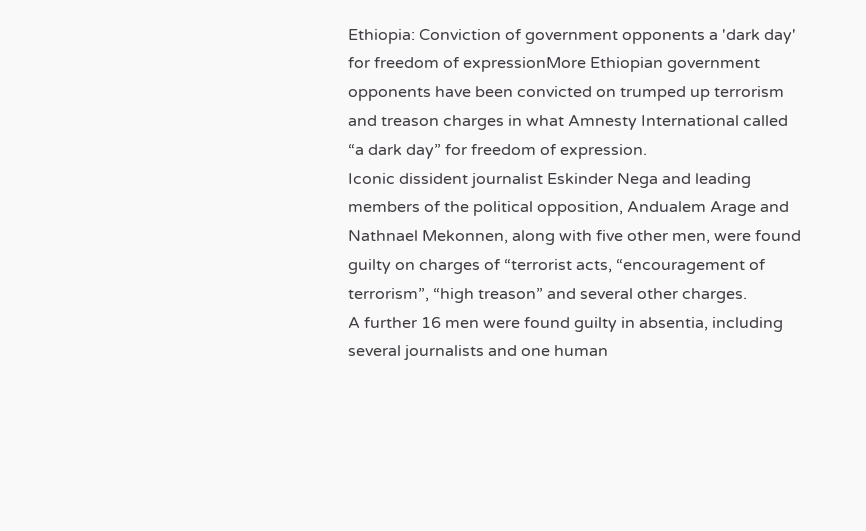Ethiopia: Conviction of government opponents a 'dark day' for freedom of expressionMore Ethiopian government opponents have been convicted on trumped up terrorism and treason charges in what Amnesty International called “a dark day” for freedom of expression.
Iconic dissident journalist Eskinder Nega and leading members of the political opposition, Andualem Arage and Nathnael Mekonnen, along with five other men, were found guilty on charges of “terrorist acts, “encouragement of terrorism”, “high treason” and several other charges.
A further 16 men were found guilty in absentia, including several journalists and one human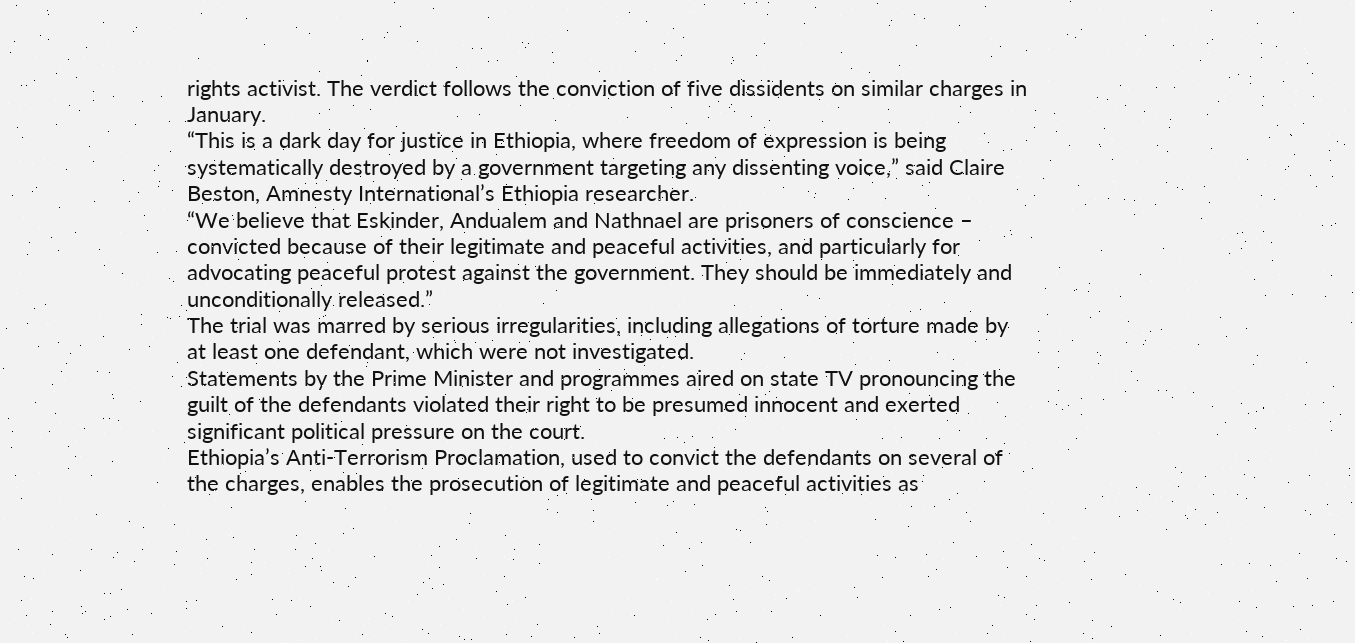rights activist. The verdict follows the conviction of five dissidents on similar charges in January.
“This is a dark day for justice in Ethiopia, where freedom of expression is being systematically destroyed by a government targeting any dissenting voice,” said Claire Beston, Amnesty International’s Ethiopia researcher.
“We believe that Eskinder, Andualem and Nathnael are prisoners of conscience – convicted because of their legitimate and peaceful activities, and particularly for advocating peaceful protest against the government. They should be immediately and unconditionally released.”
The trial was marred by serious irregularities, including allegations of torture made by at least one defendant, which were not investigated.
Statements by the Prime Minister and programmes aired on state TV pronouncing the guilt of the defendants violated their right to be presumed innocent and exerted significant political pressure on the court.
Ethiopia’s Anti-Terrorism Proclamation, used to convict the defendants on several of the charges, enables the prosecution of legitimate and peaceful activities as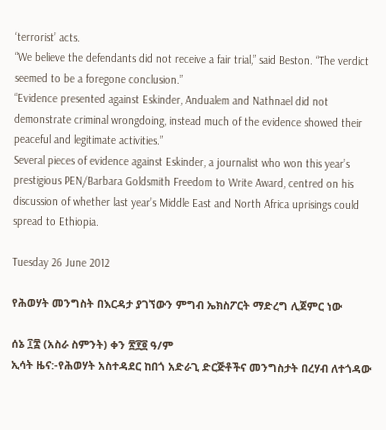‘terrorist’ acts.
“We believe the defendants did not receive a fair trial,” said Beston. “The verdict seemed to be a foregone conclusion.”
“Evidence presented against Eskinder, Andualem and Nathnael did not demonstrate criminal wrongdoing, instead much of the evidence showed their peaceful and legitimate activities.”
Several pieces of evidence against Eskinder, a journalist who won this year’s prestigious PEN/Barbara Goldsmith Freedom to Write Award, centred on his discussion of whether last year’s Middle East and North Africa uprisings could spread to Ethiopia.

Tuesday 26 June 2012

የሕወሃት መንግስት በእርዳታ ያገኘውን ምግብ ኤክስፖርት ማድረግ ሊጀምር ነው

ሰኔ ፲፰ (አስራ ስምንት) ቀን ፳፻፬ ዓ/ም
ኢሳት ዜና:-የሕወሃት አስተዳደር ከበጎ አድራጊ ድርጅቶችና መንግስታት በረሃብ ለተጎዳው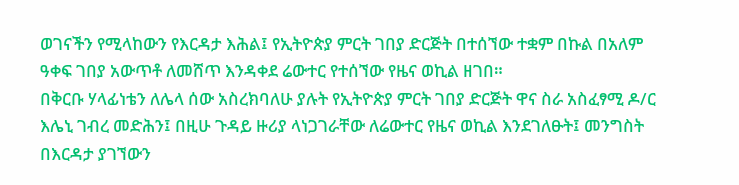ወገናችን የሚላከውን የእርዳታ እሕል፤ የኢትዮጵያ ምርት ገበያ ድርጅት በተሰኘው ተቋም በኩል በአለም ዓቀፍ ገበያ አውጥቶ ለመሸጥ እንዳቀደ ሬውተር የተሰኘው የዜና ወኪል ዘገበ።
በቅርቡ ሃላፊነቴን ለሌላ ሰው አስረክባለሁ ያሉት የኢትዮጵያ ምርት ገበያ ድርጅት ዋና ስራ አስፈፃሚ ዶ/ር እሌኒ ገብረ መድሕን፤ በዚሁ ጉዳይ ዙሪያ ላነጋገራቸው ለሬውተር የዜና ወኪል እንደገለፁት፤ መንግስት በእርዳታ ያገኘውን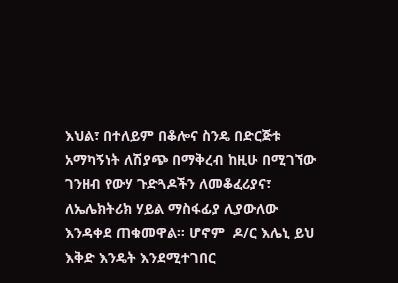እህል፣ በተለይም በቆሎና ስንዴ በድርጅቱ አማካኝነት ለሽያጭ በማቅረብ ከዚሁ በሚገኘው ገንዘብ የውሃ ጉድጓዶችን ለመቆፈሪያና፣ ለኤሌክትሪክ ሃይል ማስፋፊያ ሊያውለው እንዳቀደ ጠቁመዋል። ሆኖም  ዶ/ር እሌኒ ይህ እቅድ እንዴት እንደሚተገበር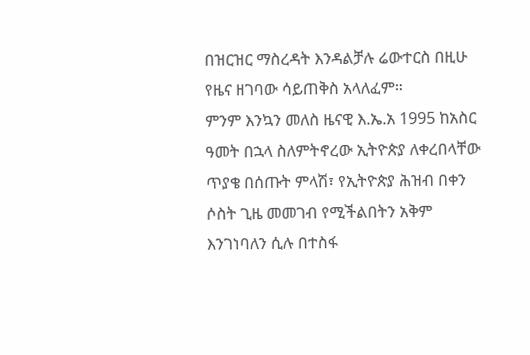በዝርዝር ማስረዳት እንዳልቻሉ ሬውተርስ በዚሁ የዜና ዘገባው ሳይጠቅስ አላለፈም።
ምንም እንኳን መለስ ዜናዊ እ.ኤ.አ 1995 ከአስር ዓመት በኋላ ስለምትኖረው ኢትዮጵያ ለቀረበላቸው ጥያቄ በሰጡት ምላሽ፣ የኢትዮጵያ ሕዝብ በቀን ሶስት ጊዜ መመገብ የሚችልበትን አቅም እንገነባለን ሲሉ በተስፋ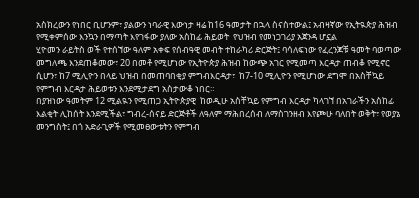አስክረውን የነበር ቢሆንም፣ ያልውን ነባራዊ እውነታ ዛሬ ከ16 ዓመታት በኋላ ስናስተውል፤ አብዛኛው የኢትዪጵያ ሕዝብ የሚቀምሰው እንኳን በማጣት እየገፋው ያለው አስከፊ ሕይወት  የህዝብ የመነጋገሪያ አጀንዳ ሆኗል
ሂዮመን ራይትስ ወች የተሰኘው ዓለም አቀፍ የሰብዓዊ መብት ተከራካሪ ድርጅት፤ ባሳለፍነው የፈረንጆቹ ዓመት ባወጣው መግለጫ እንደጠቆመው፣ 20 በመቶ የሚሆነው የኢትዮጵያ ሕዝብ ከውጭ አገር የሚመጣ እርዳታ ጠብቆ የሚኖር ሲሆን፣ ከ7 ሚሊዮን በላይ ህዝብ በመጠባበቂያ ምግብእርዳታ፣  ከ7-10 ሚሊዮን የሚሆነው ደግሞ በአስቸኳይ የምግብ እርዳታ ሕይወቱን እንደሚታደግ አስታውቆ ነበር።
በያዝነው ዓመትም 12 ሚልዪን የሚጠጋ ኢትዮጵያዊ  ከወዲሁ አስቸኳይ የምግብ እርዳታ ካላገኘ በአገራችን አስከፊ እልቂት ሊከሰት እንደሚችል፣ ግብረ-ሰናይ ድርጅቶች ለዓለም ማሕበረሰብ ለማስገንዘብ እየጮሁ ባለበት ወቅት፣ የወያኔ መንግስት፤ በጎ አድራጊዎች የሚመፀውቱትን የምግብ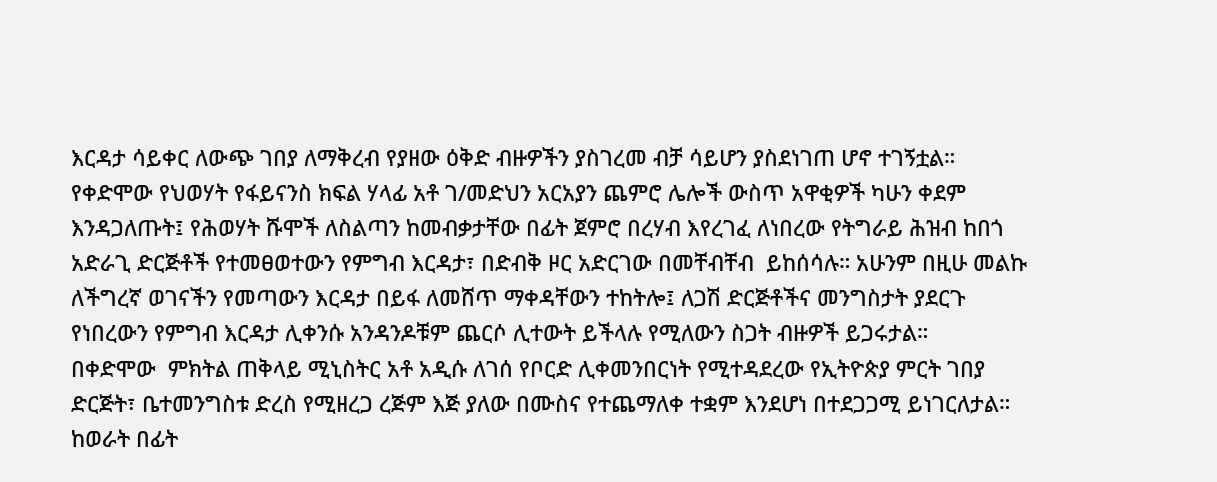እርዳታ ሳይቀር ለውጭ ገበያ ለማቅረብ የያዘው ዕቅድ ብዙዎችን ያስገረመ ብቻ ሳይሆን ያስደነገጠ ሆኖ ተገኝቷል።
የቀድሞው የህወሃት የፋይናንስ ክፍል ሃላፊ አቶ ገ/መድህን አርአያን ጨምሮ ሌሎች ውስጥ አዋቂዎች ካሁን ቀደም እንዳጋለጡት፤ የሕወሃት ሹሞች ለስልጣን ከመብቃታቸው በፊት ጀምሮ በረሃብ እየረገፈ ለነበረው የትግራይ ሕዝብ ከበጎ አድራጊ ድርጅቶች የተመፀወተውን የምግብ እርዳታ፣ በድብቅ ዞር አድርገው በመቸብቸብ  ይከሰሳሉ። አሁንም በዚሁ መልኩ ለችግረኛ ወገናችን የመጣውን እርዳታ በይፋ ለመሸጥ ማቀዳቸውን ተከትሎ፤ ለጋሽ ድርጅቶችና መንግስታት ያደርጉ የነበረውን የምግብ እርዳታ ሊቀንሱ አንዳንዶቹም ጨርሶ ሊተውት ይችላሉ የሚለውን ስጋት ብዙዎች ይጋሩታል።
በቀድሞው  ምክትል ጠቅላይ ሚኒስትር አቶ አዲሱ ለገሰ የቦርድ ሊቀመንበርነት የሚተዳደረው የኢትዮጵያ ምርት ገበያ ድርጅት፣ ቤተመንግስቱ ድረስ የሚዘረጋ ረጅም እጅ ያለው በሙስና የተጨማለቀ ተቋም እንደሆነ በተደጋጋሚ ይነገርለታል።
ከወራት በፊት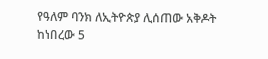የዓለም ባንክ ለኢትዮጵያ ሊሰጠው አቅዶት ከነበረው 5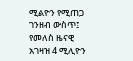ሚልዮን የሚጠጋ ገንዘብ ውስጥ፤ የመለስ ዜናዊ አገዛዝ 4 ሚሊዮን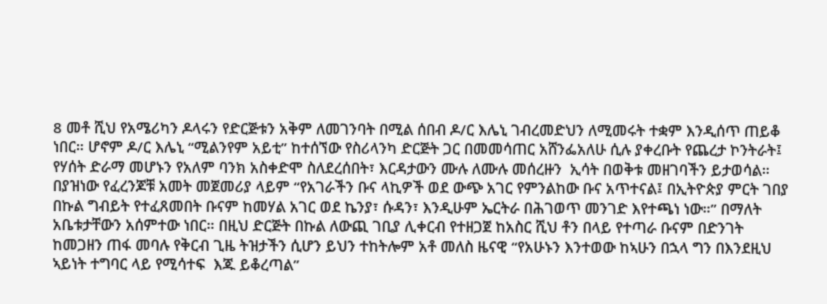8 መቶ ሺህ የአሜሪካን ዶላሩን የድርጅቱን አቅም ለመገንባት በሚል ሰበብ ዶ/ር እሌኒ ገብረመድህን ለሚመሩት ተቋም እንዲሰጥ ጠይቆ ነበር። ሆኖም ዶ/ር እሌኒ “ሚልንየም አይቲ” ከተሰኘው የስሪላንካ ድርጅት ጋር በመመሳጠር አሸንፌአለሁ ሲሉ ያቀረቡት የጨረታ ኮንትራት፤ የሃሰት ድራማ መሆኑን የአለም ባንክ አስቀድሞ ስለደረሰበት፣ እርዳታውን ሙሉ ለሙሉ መሰረዙን  ኢሳት በወቅቱ መዘገባችን ይታወሳል።
በያዝነው የፈረንጆቹ አመት መጀመሪያ ላይም “የአገራችን ቡና ላኪዎች ወደ ውጭ አገር የምንልከው ቡና አጥተናል፤ በኢትዮጵያ ምርት ገበያ በኩል ግብይት የተፈጸመበት ቡናም ከመሃል አገር ወደ ኬንያ፣ ሱዳን፣ እንዲሁም ኤርትራ በሕገወጥ መንገድ እየተጫነ ነው።” በማለት አቤቱታቸውን አሰምተው ነበር። በዚህ ድርጅት በኩል ለውጪ ገቢያ ሊቀርብ የተዘጋጀ ከአስር ሺህ ቶን በላይ የተጣራ ቡናም በድንገት ከመጋዘን ጠፋ መባሉ የቅርብ ጊዜ ትዝታችን ሲሆን ይህን ተከትሎም አቶ መለስ ዜናዊ “የአሁኑን እንተወው ከኣሁን በኋላ ግን በእንደዚህ ኣይነት ተግባር ላይ የሚሳተፍ  እጁ ይቆረጣል”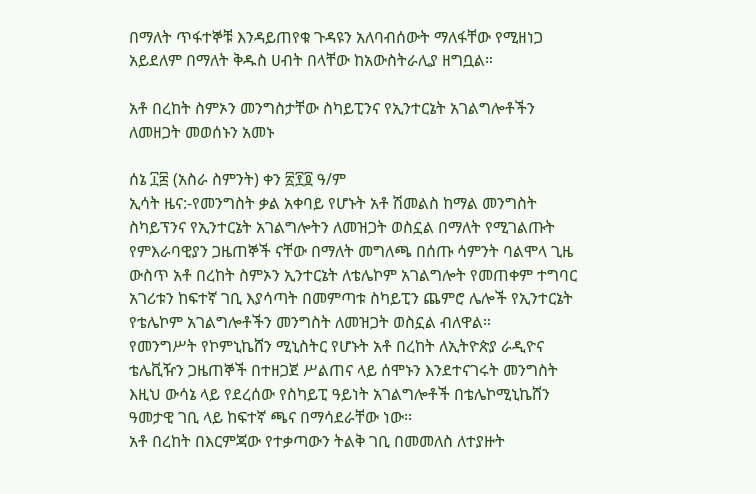በማለት ጥፋተኞቹ እንዳይጠየቁ ጉዳዩን አለባብሰውት ማለፋቸው የሚዘነጋ አይደለም በማለት ቅዱስ ሀብት በላቸው ከአውስትራሊያ ዘግቧል።

አቶ በረከት ስምኦን መንግስታቸው ስካይፒንና የኢንተርኔት አገልግሎቶችን ለመዘጋት መወሰኑን አመኑ

ሰኔ ፲፰ (አስራ ስምንት) ቀን ፳፻፬ ዓ/ም
ኢሳት ዜና:-የመንግስት ቃል አቀባይ የሆኑት አቶ ሽመልስ ከማል መንግስት ስካይፕንና የኢንተርኔት አገልግሎትን ለመዝጋት ወስኗል በማለት የሚገልጡት የምእራባዊያን ጋዜጠኞች ናቸው በማለት መግለጫ በሰጡ ሳምንት ባልሞላ ጊዜ ውስጥ አቶ በረከት ስምኦን ኢንተርኔት ለቴሌኮም አገልግሎት የመጠቀም ተግባር አገሪቱን ከፍተኛ ገቢ እያሳጣት በመምጣቱ ስካይፒን ጨምሮ ሌሎች የኢንተርኔት የቴሌኮም አገልግሎቶችን መንግስት ለመዝጋት ወስኗል ብለዋል።
የመንግሥት የኮምኒኬሸን ሚኒስትር የሆኑት አቶ በረከት ለኢትዮጵያ ራዲዮና ቴሌቪዥን ጋዜጠኞች በተዘጋጀ ሥልጠና ላይ ሰሞኑን እንደተናገሩት መንግስት እዚህ ውሳኔ ላይ የደረሰው የስካይፒ ዓይነት አገልግሎቶች በቴሌኮሚኒኬሸን ዓመታዊ ገቢ ላይ ከፍተኛ ጫና በማሳደራቸው ነው፡፡
አቶ በረከት በእርምጃው የተቃጣውን ትልቅ ገቢ በመመለስ ለተያዙት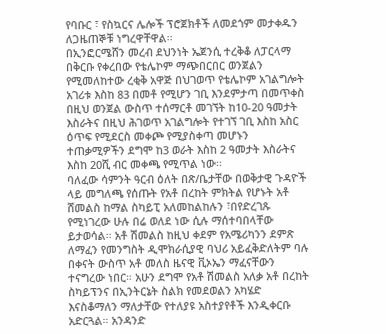የባቡር ፣ የስኳርና ሌሎች ፕሮጀክቶች ለመደጎም መታቀዱን ለጋዜጠኞቹ ነግረዋቸዋል፡፡
በኢንፎርሜሸን መረብ ደህንነት ኤጀንሲ ተረቅቆ ለፓርላማ በቅርቡ የቀረበው የቴሌኮም ማጭበርበር ወንጀልን የሚመለከተው ረቂቅ አዋጅ በህገወጥ የቴሌኮም አገልግሎት አገሪቱ እስከ 83 በመቶ የሚሆን ገቢ እንደምታጣ በመጥቀስ በዚህ ወንጀል ውስጥ ተሰማርቶ መገኘት ከ10-20 ዓመታት እስራትና በዚህ ሕገወጥ አገልግሎት የተገኘ ገቢ እስከ አስር ዕጥፍ የሚደርስ መቀጮ የሚያስቀጣ መሆኑን ተጠቃሚዎችን ደግሞ ከ3 ወራት እስከ 2 ዓመታት እስራትና እስከ 20ሺ ብር መቀጫ የሚጥል ነው፡፡
ባለፈው ሳምንት ዓርብ ዕለት በጽ/ቤታቸው በወቅታዊ ጉዳዮች ላይ መግለጫ የሰጡት የአቶ በረከት ምክትል የሆኑት አቶ ሸመልስ ከማል ስካይፒ አለመከልከሉን ፣በየድረገጹ የሚነገረው ሁሉ በሬ ወለደ ነው ሲሉ ማሰተባበላቸው ይታወሳል፡፡ አቶ ሽመልስ ከዚህ ቀደም የአሜሪካንን ደምጽ ለማፈን የመንግስት ዲሞክራሲያዊ ባህሪ አይፈቅድለትም ባሉ በቀናት ውስጥ አቶ መለስ ዜናዊ ቪኦኤን ማፈናቸውን ተናግረው ነበር። አሁን ደግሞ የአቶ ሽመልስ አለቃ አቶ በረከት ስካይፕንና በኢንትርኔት ስልክ የመደወልን አካሄድ እናስቆማለን ማለታቸው የተለያዩ አስተያየቶች እንዲቀርቡ አድርጓል። አንዳንድ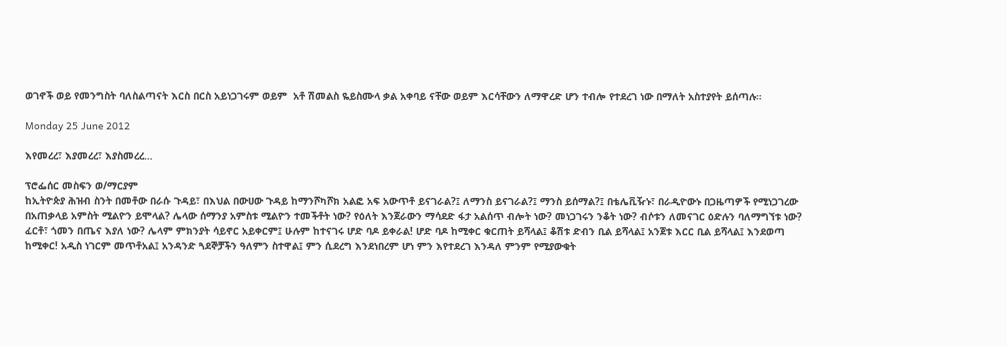ወገኖች ወይ የመንግስት ባለስልጣናት እርስ በርስ አይነጋገሩም ወይም  አቶ ሽመልስ ዬይስሙላ ቃል አቀባይ ናቸው ወይም እርሳቸውን ለማዋረድ ሆን ተብሎ የተደረገ ነው በማለት አስተያየት ይሰጣሉ።

Monday 25 June 2012

እየመረረ፣ እያመረረ፣ እያስመረረ…

ፕሮፌሰር መስፍን ወ/ማርያም
ከኢትዮጵያ ሕዝብ ስንት በመቶው በራሱ ጉዳይ፣ በእህል በውሀው ጉዳይ ከማንሾካሾክ አልፎ አፍ አውጥቶ ይናገራል?፤ ለማንስ ይናገራል?፤ ማንስ ይሰማል?፤ በቴሌቪዥኑ፣ በራዲዮውኑ በጋዜጣዎች የሚነጋገረው በአጠቃላይ አምስት ሚልዮን ይሞላል? ሌላው ሰማንያ አምስቱ ሚልዮን ተመችቶት ነው? የዕለት እንጀራውን ማሳደድ ፋታ አልሰጥ ብሎት ነው? መነጋገሩን ንቆት ነው? ብሶቱን ለመናገር ዕድሉን ባለማግኘቱ ነው? ፈርቶ፣ ጎመን በጤና እያለ ነው? ሌላም ምክንያት ሳይኖር አይቀርም፤ ሁሉም ከተናገሩ ሆድ ባዶ ይቀራል! ሆድ ባዶ ከሚቀር ቁርጠት ይሻላል፤ ቆሽቱ ድብን ቢል ይሻላል፤ አንጀቱ እርር ቢል ይሻላል፤ እንደወጣ ከሚቀር! አዲስ ነገርም መጥቶአል፤ አንዳንድ ጓደኞቻችን ዓለምን ስተዋል፤ ምን ሲደረግ እንደነበረም ሆነ ምን እየተደረገ እንዳለ ምንም የሚያውቁት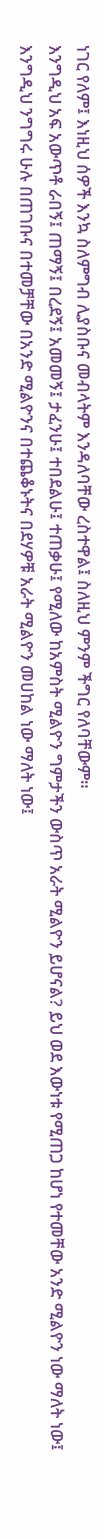ነገር የለም፤ እነዚህ ሰዎች እንኳ ስለምግብ ሊያስቡና መብላትም እንዳለባቸው ረስተዋል፤ ስለዚህ ምንም ችግር የለባቸውም።
እንግዲህ አፍ አውጥቶ ራበኝ፤ ጠማኝ፤ በረደኝ፤ አመመኝ፤ ታፈንሁ፤ ተበደልሁ፤ ተጠቃሁ፤ የሚለው ከአምስት ሚልዮን ግምታችን ውስጥ አራት ሚልዮን ይሆናል? ይህ ወደ እውነቱ የሚጠጋ ከሆነ የተመቸው አንድ ሚልዮን ነው ማለት ነው፤ እንግዲህ ንግግሩ ሁሉ በጠገቡና በተመቻቸው በአንድ ሚልዮንና በተጨቆኑትና በደሃዎቹ አራት ሚልዮን መሀከል ነው ማለት ነው፤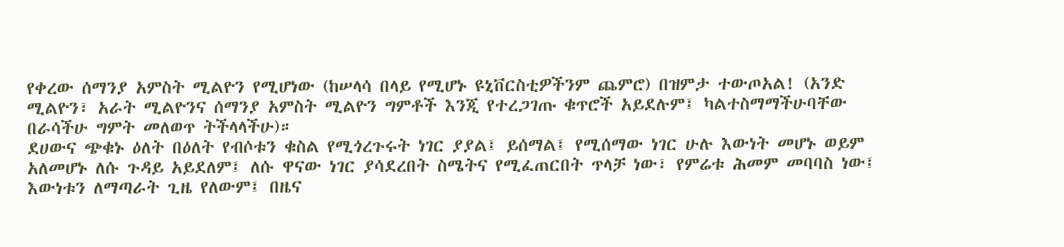የቀረው ሰማንያ አምስት ሚልዮን የሚሆነው (ከሠላሳ በላይ የሚሆኑ ዩኒቨርስቲዎችንም ጨምሮ) በዝምታ ተውጦአል! (አንድ ሚልዮን፣ አራት ሚልዮንና ሰማንያ አምስት ሚልዮን ግምቶች እንጂ የተረጋገጡ ቁጥሮች አይደሉም፤ ካልተስማማችሁባቸው በራሳችሁ ግምት መለወጥ ትችላላችሁ)።
ደሀውና ጭቁኑ ዕለት በዕለት የብሶቱን ቁስል የሚጎረጉሩት ነገር ያያል፤ ይሰማል፤ የሚሰማው ነገር ሁሉ እውነት መሆኑ ወይም አለመሆኑ ለሱ ጉዳይ አይደለም፤ ለሱ ዋናው ነገር ያሳደረበት ስሜትና የሚፈጠርበት ጥላቻ ነው፣ የምሬቱ ሕመም መባባስ ነው፤ እውነቱን ለማጣራት ጊዜ የለውም፤ በዜና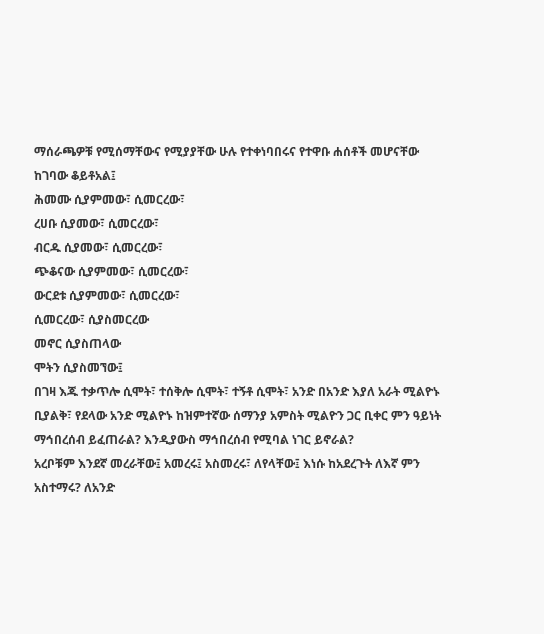ማሰራጫዎቹ የሚሰማቸውና የሚያያቸው ሁሉ የተቀነባበሩና የተዋቡ ሐሰቶች መሆናቸው ከገባው ቆይቶአል፤
ሕመሙ ሲያምመው፣ ሲመርረው፣
ረሀቡ ሲያመው፣ ሲመርረው፣
ብርዱ ሲያመው፣ ሲመርረው፣
ጭቆናው ሲያምመው፣ ሲመርረው፣
ውርደቱ ሲያምመው፣ ሲመርረው፣
ሲመርረው፣ ሲያስመርረው
መኖር ሲያስጠላው
ሞትን ሲያስመኘው፤
በገዛ እጁ ተቃጥሎ ሲሞት፣ ተሰቅሎ ሲሞት፣ ተኝቶ ሲሞት፣ አንድ በአንድ እያለ አራት ሚልዮኑ ቢያልቅ፣ የደላው አንድ ሚልዮኑ ከዝምተኛው ሰማንያ አምስት ሚልዮን ጋር ቢቀር ምን ዓይነት ማኅበረሰብ ይፈጠራል? እንዲያውስ ማኅበረሰብ የሚባል ነገር ይኖራል?
አረቦቹም እንደኛ መረራቸው፤ አመረሩ፤ አስመረሩ፣ ለየላቸው፤ እነሱ ከአደረጉት ለእኛ ምን አስተማሩ? ለአንድ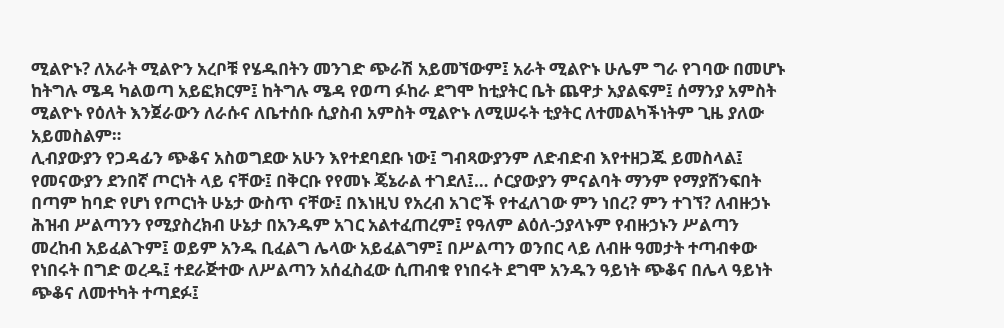ሚልዮኑ? ለአራት ሚልዮን አረቦቹ የሄዱበትን መንገድ ጭራሽ አይመኘውም፤ አራት ሚልዮኑ ሁሌም ግራ የገባው በመሆኑ ከትግሉ ሜዳ ካልወጣ አይፎክርም፤ ከትግሉ ሜዳ የወጣ ፉከራ ደግሞ ከቲያትር ቤት ጨዋታ አያልፍም፤ ሰማንያ አምስት ሚልዮኑ የዕለት እንጀራውን ለራሱና ለቤተሰቡ ሲያስብ አምስት ሚልዮኑ ለሚሠሩት ቲያትር ለተመልካችነትም ጊዜ ያለው አይመስልም።
ሊብያውያን የጋዳፊን ጭቆና አስወግደው አሁን እየተደባደቡ ነው፤ ግብጻውያንም ለድብድብ እየተዘጋጁ ይመስላል፤ የመናውያን ደንበኛ ጦርነት ላይ ናቸው፤ በቅርቡ የየመኑ ጄኔራል ተገደለ፤… ሶርያውያን ምናልባት ማንም የማያሸንፍበት በጣም ከባድ የሆነ የጦርነት ሁኔታ ውስጥ ናቸው፤ በእነዚህ የአረብ አገሮች የተፈለገው ምን ነበረ? ምን ተገኘ? ለብዙኃኑ ሕዝብ ሥልጣንን የሚያስረክብ ሁኔታ በአንዱም አገር አልተፈጠረም፤ የዓለም ልዕለ-ኃያላኑም የብዙኃኑን ሥልጣን መረከብ አይፈልጉም፤ ወይም አንዱ ቢፈልግ ሌላው አይፈልግም፤ በሥልጣን ወንበር ላይ ለብዙ ዓመታት ተጣብቀው የነበሩት በግድ ወረዱ፤ ተደራጅተው ለሥልጣን አሰፈስፈው ሲጠብቁ የነበሩት ደግሞ አንዱን ዓይነት ጭቆና በሌላ ዓይነት ጭቆና ለመተካት ተጣደፉ፤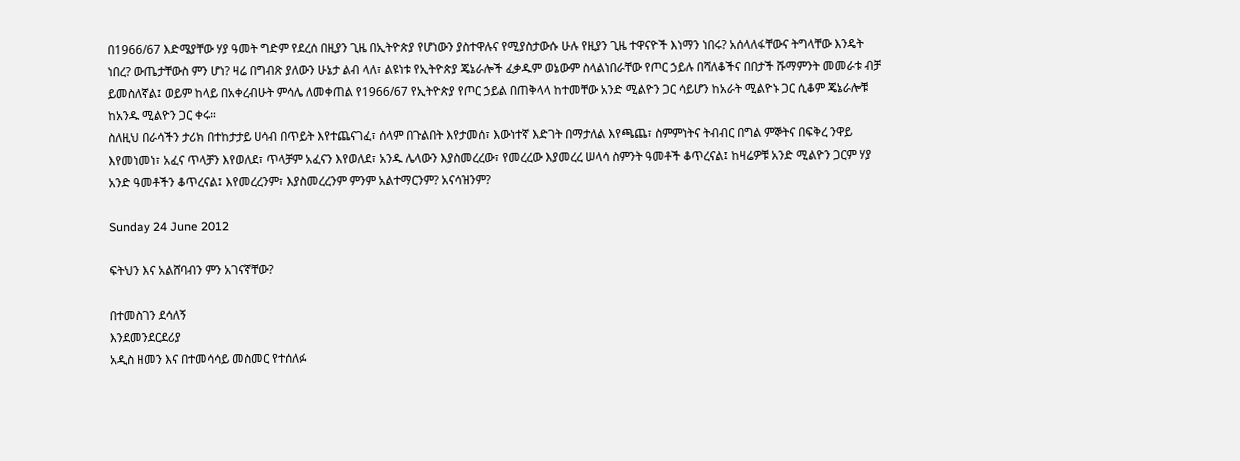በ1966/67 እድሜያቸው ሃያ ዓመት ግድም የደረሰ በዚያን ጊዜ በኢትዮጵያ የሆነውን ያስተዋሉና የሚያስታውሱ ሁሉ የዚያን ጊዜ ተዋናዮች እነማን ነበሩ? አሰላለፋቸውና ትግላቸው እንዴት ነበረ? ውጤታቸውስ ምን ሆነ? ዛሬ በግብጽ ያለውን ሁኔታ ልብ ላለ፣ ልዩነቱ የኢትዮጵያ ጄኔራሎች ፈቃዱም ወኔውም ስላልነበራቸው የጦር ኃይሉ በሻለቆችና በበታች ሹማምንት መመራቱ ብቻ ይመስለኛል፤ ወይም ከላይ በአቀረብሁት ምሳሌ ለመቀጠል የ1966/67 የኢትዮጵያ የጦር ኃይል በጠቅላላ ከተመቸው አንድ ሚልዮን ጋር ሳይሆን ከአራት ሚልዮኑ ጋር ሲቆም ጄኔራሎቹ ከአንዱ ሚልዮን ጋር ቀሩ።
ስለዚህ በራሳችን ታሪክ በተከታታይ ሀሳብ በጥይት እየተጨናገፈ፣ ሰላም በጉልበት እየታመሰ፣ እውነተኛ እድገት በማታለል እየጫጨ፣ ስምምነትና ትብብር በግል ምኞትና በፍቅረ ንዋይ እየመነመነ፣ አፈና ጥላቻን እየወለደ፣ ጥላቻም አፈናን እየወለደ፣ አንዱ ሌላውን እያስመረረው፣ የመረረው እያመረረ ሠላሳ ስምንት ዓመቶች ቆጥረናል፤ ከዛሬዎቹ አንድ ሚልዮን ጋርም ሃያ አንድ ዓመቶችን ቆጥረናል፤ እየመረረንም፣ እያስመረረንም ምንም አልተማርንም? አናሳዝንም?

Sunday 24 June 2012

ፍትህን እና አልሸባብን ምን አገናኛቸው?

በተመስገን ደሳለኝ
እንደመንደርደሪያ
አዲስ ዘመን እና በተመሳሳይ መስመር የተሰለፉ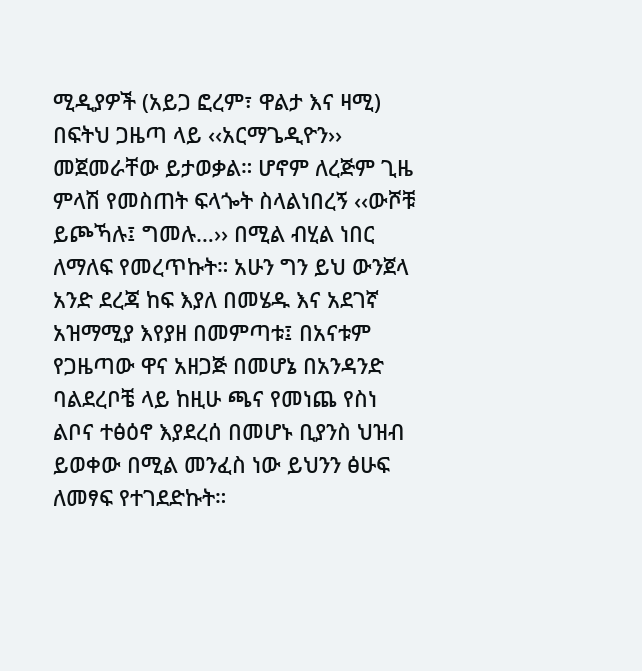ሚዲያዎች (አይጋ ፎረም፣ ዋልታ እና ዛሚ) በፍትህ ጋዜጣ ላይ ‹‹አርማጌዲዮን›› መጀመራቸው ይታወቃል። ሆኖም ለረጅም ጊዜ ምላሽ የመስጠት ፍላጐት ስላልነበረኝ ‹‹ውሾቹ ይጮኻሉ፤ ግመሉ…›› በሚል ብሂል ነበር ለማለፍ የመረጥኩት። አሁን ግን ይህ ውንጀላ አንድ ደረጃ ከፍ እያለ በመሄዱ እና አደገኛ አዝማሚያ እየያዘ በመምጣቱ፤ በአናቱም የጋዜጣው ዋና አዘጋጅ በመሆኔ በአንዳንድ ባልደረቦቼ ላይ ከዚሁ ጫና የመነጨ የስነ ልቦና ተፅዕኖ እያደረሰ በመሆኑ ቢያንስ ህዝብ ይወቀው በሚል መንፈስ ነው ይህንን ፅሁፍ ለመፃፍ የተገደድኩት።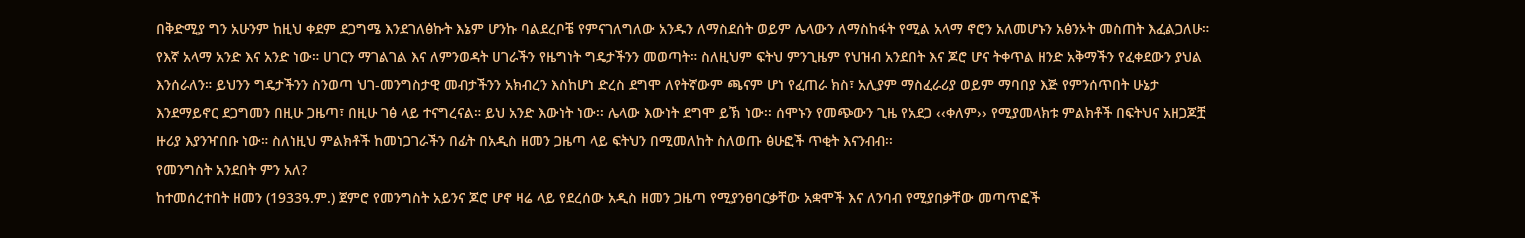በቅድሚያ ግን አሁንም ከዚህ ቀደም ደጋግሜ እንደገለፅኩት እኔም ሆንኩ ባልደረቦቼ የምናገለግለው አንዱን ለማስደሰት ወይም ሌላውን ለማስከፋት የሚል አላማ ኖሮን አለመሆኑን አፅንኦት መስጠት እፈልጋለሁ። የእኛ አላማ አንድ እና አንድ ነው። ሀገርን ማገልገል እና ለምንወዳት ሀገራችን የዜግነት ግዴታችንን መወጣት። ስለዚህም ፍትህ ምንጊዜም የህዝብ አንደበት እና ጆሮ ሆና ትቀጥል ዘንድ አቅማችን የፈቀደውን ያህል እንሰራለን። ይህንን ግዴታችንን ስንወጣ ህገ-መንግስታዊ መብታችንን አክብረን እስከሆነ ድረስ ደግሞ ለየትኛውም ጫናም ሆነ የፈጠራ ክስ፣ አሊያም ማስፈራሪያ ወይም ማባበያ እጅ የምንሰጥበት ሁኔታ እንደማይኖር ደጋግመን በዚሁ ጋዜጣ፣ በዚሁ ገፅ ላይ ተናግረናል። ይህ አንድ እውነት ነው፡፡ ሌላው እውነት ደግሞ ይኽ ነው፡፡ ሰሞኑን የመጭውን ጊዜ የአደጋ ‹‹ቀለም›› የሚያመላክቱ ምልክቶች በፍትህና አዘጋጆቿ ዙሪያ እያንዣበቡ ነው። ስለነዚህ ምልክቶች ከመነጋገራችን በፊት በአዲስ ዘመን ጋዜጣ ላይ ፍትህን በሚመለከት ስለወጡ ፅሁፎች ጥቂት እናንብብ፡፡
የመንግስት አንደበት ምን አለ?
ከተመሰረተበት ዘመን (1933ዓ.ም.) ጀምሮ የመንግስት አይንና ጆሮ ሆኖ ዛሬ ላይ የደረሰው አዲስ ዘመን ጋዜጣ የሚያንፀባርቃቸው አቋሞች እና ለንባብ የሚያበቃቸው መጣጥፎች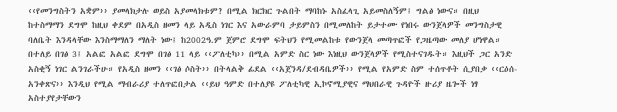‹‹የመንግስትን አቋም›› ያመላክታሉ ወይስ አያመላክቱም? በሚል ክርክር ጉልበት ማባከኑ አስፈላጊ አይመስለኝም፤ ግልፅ ነውና። በዚህ ከተስማማን ደግሞ ከዚህ ቀደም በአዲስ ዘመን ላይ አዲስ ነገር እና አውራምባ ታይምስን በሚመለከት ይታተሙ የነበሩ ውንጀላዎች መንግስታዊ ባለቤት እንዳላቸው እንስማማለን ማለት ነው፤ ከ2002ዓ.ም ጀምሮ ደግሞ ፍትህን የሚመልከቱ የውንጀላ መጣጥፎች የጋዜጣው መለያ ሆነዋል። በተለይ በገፅ 3፤ አልፎ አልፎ ደግሞ በገፅ 11 ላይ ‹‹ፖለቲካ›› በሚል አምድ ስር ነው እነዚህ ውንጀላዎች የሚስተናገዱት። እዚህች ጋር አንድ አስቂኝ ነገር ልንገራችሁ። የአዲስ ዘመን ‹‹ገፅ ሶስት›› በትላልቅ ፊደል ‹‹አጀንዳ/ደብዳቤዎች›› የሚል የአምድ ስም ተሰጥቶት ሲያበቃ ‹‹ርዕሰ- አንቀጽና›› እንዲህ የሚል ማብራሪያ ተለጥፎበታል ‹‹ይህ ዓምድ በተለያዩ ፖለቲካዊ ኢኮኖሚያዊና ማህበራዊ ጉዳዮች ዙሪያ ዜጐች ነፃ አስተያየታቸውን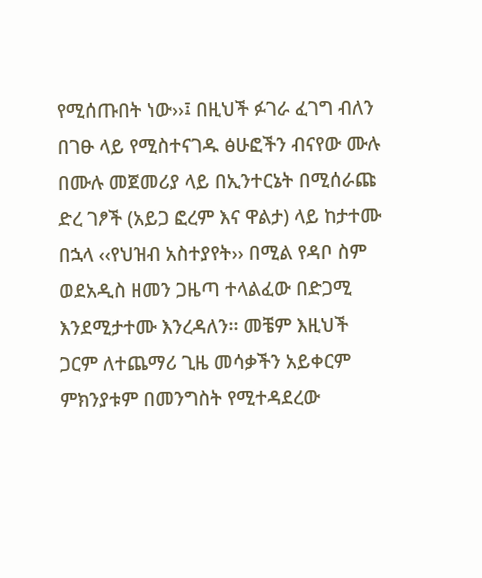የሚሰጡበት ነው››፤ በዚህች ፉገራ ፈገግ ብለን በገፁ ላይ የሚስተናገዱ ፅሁፎችን ብናየው ሙሉ በሙሉ መጀመሪያ ላይ በኢንተርኔት በሚሰራጩ ድረ ገፆች (አይጋ ፎረም እና ዋልታ) ላይ ከታተሙ በኋላ ‹‹የህዝብ አስተያየት›› በሚል የዳቦ ስም ወደአዲስ ዘመን ጋዜጣ ተላልፈው በድጋሚ እንደሚታተሙ እንረዳለን፡፡ መቼም እዚህች ጋርም ለተጨማሪ ጊዜ መሳቃችን አይቀርም ምክንያቱም በመንግስት የሚተዳደረው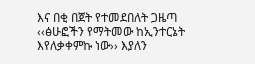እና በቂ በጀት የተመደበለት ጋዜጣ ‹‹ፅሁፎችን የማትመው ከኢንተርኔት እየለቃቀምኩ ነው›› እያለን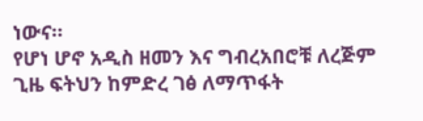ነውና።
የሆነ ሆኖ አዲስ ዘመን እና ግብረአበሮቹ ለረጅም ጊዜ ፍትህን ከምድረ ገፅ ለማጥፋት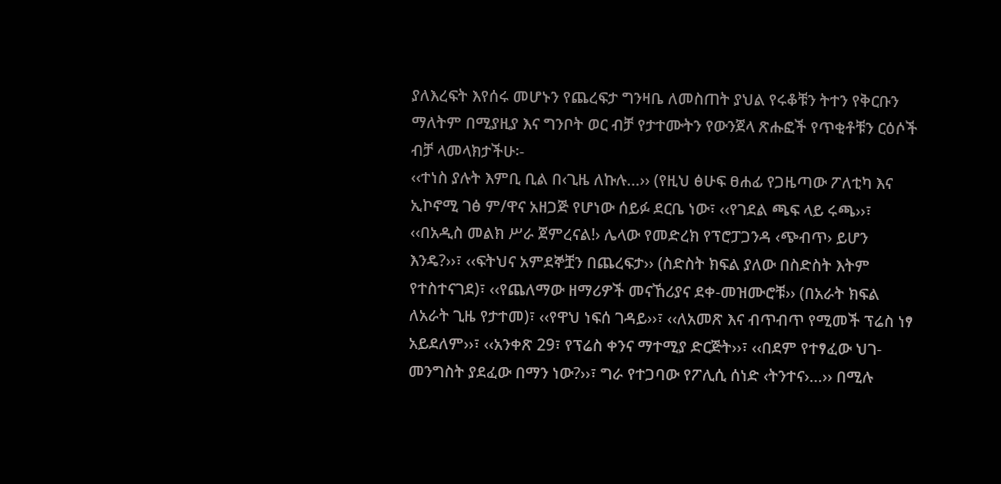ያለእረፍት እየሰሩ መሆኑን የጨረፍታ ግንዛቤ ለመስጠት ያህል የሩቆቹን ትተን የቅርቡን ማለትም በሚያዚያ እና ግንቦት ወር ብቻ የታተሙትን የውንጀላ ጽሑፎች የጥቂቶቹን ርዕሶች ብቻ ላመላክታችሁ፡-
‹‹ተነስ ያሉት እምቢ ቢል በ‹ጊዜ ለኩሉ…›› (የዚህ ፅሁፍ ፀሐፊ የጋዜጣው ፖለቲካ እና ኢኮኖሚ ገፅ ም/ዋና አዘጋጅ የሆነው ሰይፉ ደርቤ ነው፣ ‹‹የገደል ጫፍ ላይ ሩጫ››፣ ‹‹በአዲስ መልክ ሥራ ጀምረናል!› ሌላው የመድረክ የፕሮፓጋንዳ ‹ጭብጥ› ይሆን እንዴ?››፣ ‹‹ፍትህና አምደኞቿን በጨረፍታ›› (ስድስት ክፍል ያለው በስድስት እትም የተስተናገደ)፣ ‹‹የጨለማው ዘማሪዎች መናኸሪያና ደቀ-መዝሙሮቹ›› (በአራት ክፍል ለአራት ጊዜ የታተመ)፣ ‹‹የዋህ ነፍሰ ገዳይ››፣ ‹‹ለአመጽ እና ብጥብጥ የሚመች ፕሬስ ነፃ አይደለም››፣ ‹‹አንቀጽ 29፣ የፕሬስ ቀንና ማተሚያ ድርጅት››፣ ‹‹በደም የተፃፈው ህገ-መንግስት ያደፈው በማን ነው?››፣ ግራ የተጋባው የፖሊሲ ሰነድ ‹ትንተና›…›› በሚሉ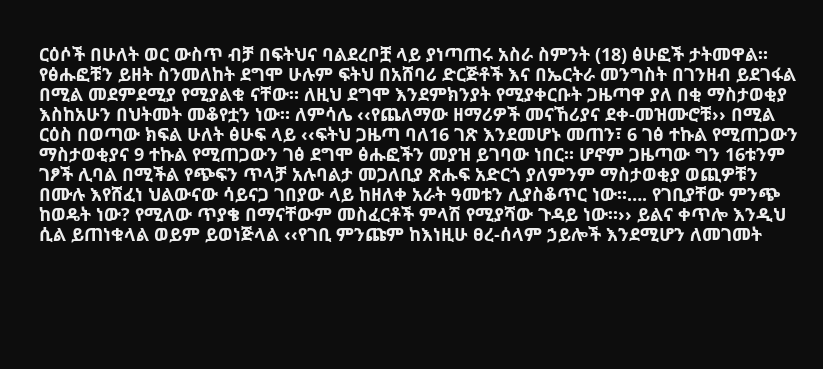ርዕሶች በሁለት ወር ውስጥ ብቻ በፍትህና ባልደረቦቿ ላይ ያነጣጠሩ አስራ ስምንት (18) ፅሁፎች ታትመዋል።
የፅሑፎቹን ይዘት ስንመለከት ደግሞ ሁሉም ፍትህ በአሸባሪ ድርጅቶች እና በኤርትራ መንግስት በገንዘብ ይደገፋል በሚል መደምደሚያ የሚያልቁ ናቸው። ለዚህ ደግሞ እንደምክንያት የሚያቀርቡት ጋዜጣዋ ያለ በቂ ማስታወቂያ እስከአሁን በህትመት መቆየቷን ነው። ለምሳሌ ‹‹የጨለማው ዘማሪዎች መናኸሪያና ደቀ-መዝሙሮቹ›› በሚል ርዕስ በወጣው ክፍል ሁለት ፅሁፍ ላይ ‹‹ፍትህ ጋዜጣ ባለ16 ገጽ እንደመሆኑ መጠን፣ 6 ገፅ ተኩል የሚጠጋውን ማስታወቂያና 9 ተኩል የሚጠጋውን ገፅ ደግሞ ፅሑፎችን መያዝ ይገባው ነበር። ሆኖም ጋዜጣው ግን 16ቱንም ገፆች ሊባል በሚችል የጭፍን ጥላቻ አሉባልታ መጋለቢያ ጽሑፍ አድርጎ ያለምንም ማስታወቂያ ወጪዎቹን በሙሉ እየሸፈነ ህልውናው ሳይናጋ ገበያው ላይ ከዘለቀ አራት ዓመቱን ሊያስቆጥር ነው።…. የገቢያቸው ምንጭ ከወዴት ነው? የሚለው ጥያቄ በማናቸውም መስፈርቶች ምላሽ የሚያሻው ጉዳይ ነው።›› ይልና ቀጥሎ እንዲህ ሲል ይጠነቁላል ወይም ይወነጅላል ‹‹የገቢ ምንጩም ከእነዚሁ ፀረ-ሰላም ኃይሎች እንደሚሆን ለመገመት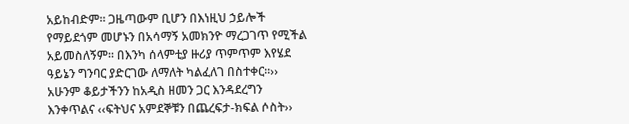አይከብድም። ጋዜጣውም ቢሆን በእነዚህ ኃይሎች የማይደጎም መሆኑን በአሳማኝ አመክንዮ ማረጋገጥ የሚችል አይመስለኝም። በእንካ ሰላምቲያ ዙሪያ ጥምጥም እየሄደ ዓይኔን ግንባር ያድርገው ለማለት ካልፈለገ በስተቀር።››
አሁንም ቆይታችንን ከአዲስ ዘመን ጋር እንዳደረግን እንቀጥልና ‹‹ፍትህና አምደኞቹን በጨረፍታ-ክፍል ሶስት››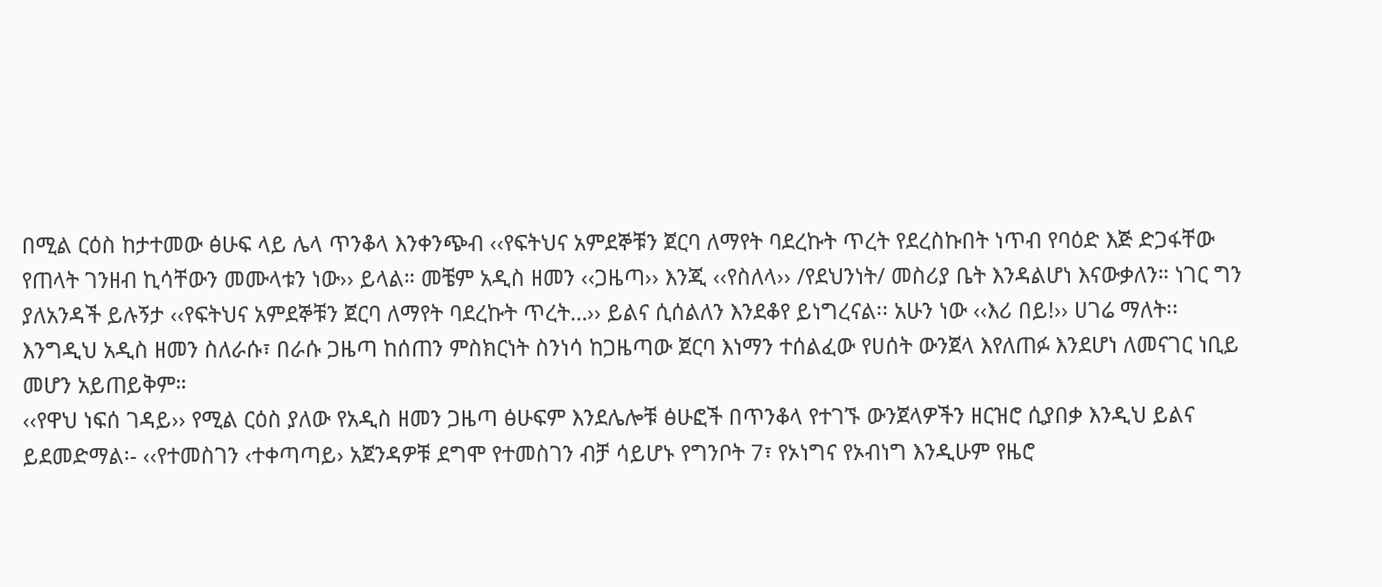በሚል ርዕስ ከታተመው ፅሁፍ ላይ ሌላ ጥንቆላ እንቀንጭብ ‹‹የፍትህና አምደኞቹን ጀርባ ለማየት ባደረኩት ጥረት የደረስኩበት ነጥብ የባዕድ እጅ ድጋፋቸው የጠላት ገንዘብ ኪሳቸውን መሙላቱን ነው›› ይላል። መቼም አዲስ ዘመን ‹‹ጋዜጣ›› እንጂ ‹‹የስለላ›› /የደህንነት/ መስሪያ ቤት እንዳልሆነ እናውቃለን። ነገር ግን ያለአንዳች ይሉኝታ ‹‹የፍትህና አምደኞቹን ጀርባ ለማየት ባደረኩት ጥረት…›› ይልና ሲሰልለን እንደቆየ ይነግረናል፡፡ አሁን ነው ‹‹እሪ በይ!›› ሀገሬ ማለት፡፡ እንግዲህ አዲስ ዘመን ስለራሱ፣ በራሱ ጋዜጣ ከሰጠን ምስክርነት ስንነሳ ከጋዜጣው ጀርባ እነማን ተሰልፈው የሀሰት ውንጀላ እየለጠፉ እንደሆነ ለመናገር ነቢይ መሆን አይጠይቅም።
‹‹የዋህ ነፍሰ ገዳይ›› የሚል ርዕስ ያለው የአዲስ ዘመን ጋዜጣ ፅሁፍም እንደሌሎቹ ፅሁፎች በጥንቆላ የተገኙ ውንጀላዎችን ዘርዝሮ ሲያበቃ እንዲህ ይልና ይደመድማል፡- ‹‹የተመስገን ‹ተቀጣጣይ› አጀንዳዎቹ ደግሞ የተመስገን ብቻ ሳይሆኑ የግንቦት 7፣ የኦነግና የኦብነግ እንዲሁም የዜሮ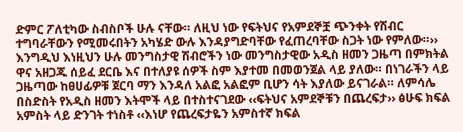ድምር ፖለቲካው ስብስቦች ሁሉ ናቸው። ለዚህ ነው የፍትህና የአምደኞቿ ጭንቀት የሽብር ተግባራቸውን የሚመሩበትን አካሄድ ውሉ እንዳያግድባቸው የፈጠረባቸው ስጋት ነው የምለው።››
እንግዲህ እነዚህን ሁሉ መንግስታዊ ሽብሮችን ነው መንግስታዊው አዲስ ዘመን ጋዜጣ በምክትል ዋና አዘጋጁ ሰይፈ ደርቤ እና በተለያዩ ሰዎች ስም እያተመ በመወንጀል ላይ ያለው። በነገራችን ላይ ጋዜጣው ከፀሀፊዎቹ ጀርባ ማን እንዳለ አልፎ አልፎም ቢሆን ሳት እያለው ይናገራል። ለምሳሌ በስድስት የአዲስ ዘመን እትሞች ላይ በተስተናገደው ‹‹ፍትህና አምደኞቹን በጨረፍታ›› ፅሁፍ ክፍል አምስት ላይ ድንገት ተነስቶ ‹‹እነሆ የጨረፍታዬን አምስተኛ ክፍል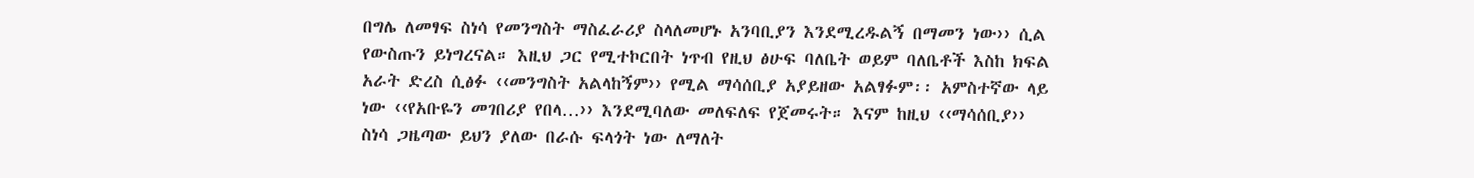በግሌ ለመፃፍ ስነሳ የመንግስት ማስፈራሪያ ስላለመሆኑ አንባቢያን እንደሚረዱልኝ በማመን ነው›› ሲል የውስጡን ይነግረናል። እዚህ ጋር የሚተኮርበት ነጥብ የዚህ ፅሁፍ ባለቤት ወይም ባለቤቶች እስከ ክፍል አራት ድረስ ሲፅፉ ‹‹መንግስት አልላከኝም›› የሚል ማሳሰቢያ አያይዘው አልፃፉም፡፡ አምስተኛው ላይ ነው ‹‹የአቡዬን መገበሪያ የበላ…›› እንደሚባለው መለፍለፍ የጀመሩት። እናም ከዚህ ‹‹ማሳሰቢያ›› ስነሳ ጋዜጣው ይህን ያለው በራሱ ፍላጎት ነው ለማለት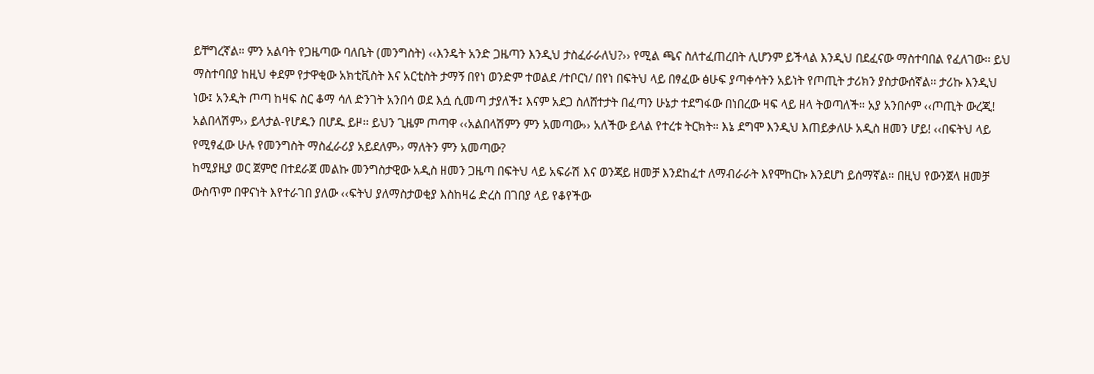ይቸግረኛል። ምን አልባት የጋዜጣው ባለቤት (መንግስት) ‹‹እንዴት አንድ ጋዜጣን እንዲህ ታስፈራራለህ?›› የሚል ጫና ስለተፈጠረበት ሊሆንም ይችላል እንዲህ በደፈናው ማስተባበል የፈለገው፡፡ ይህ ማስተባበያ ከዚህ ቀደም የታዋቂው አክቲቪስት እና አርቲስት ታማኝ በየነ ወንድም ተወልደ /ተቦርነ/ በየነ በፍትህ ላይ በፃፈው ፅሁፍ ያጣቀሳትን አይነት የጦጢት ታሪክን ያስታውሰኛል፡፡ ታሪኩ እንዲህ ነው፤ አንዲት ጦጣ ከዛፍ ስር ቆማ ሳለ ድንገት አንበሳ ወደ እሷ ሲመጣ ታያለች፤ እናም አደጋ ስለሸተታት በፈጣን ሁኔታ ተደግፋው በነበረው ዛፍ ላይ ዘላ ትወጣለች። አያ አንበሶም ‹‹ጦጢት ውረጂ! አልበላሽም›› ይላታል-የሆዱን በሆዱ ይዞ፡፡ ይህን ጊዜም ጦጣዋ ‹‹አልበላሽምን ምን አመጣው›› አለችው ይላል የተረቱ ትርክት። እኔ ደግሞ እንዲህ እጠይቃለሁ አዲስ ዘመን ሆይ! ‹‹በፍትህ ላይ የሚፃፈው ሁሉ የመንግስት ማስፈራሪያ አይደለም›› ማለትን ምን አመጣው?
ከሚያዚያ ወር ጀምሮ በተደራጀ መልኩ መንግስታዊው አዲስ ዘመን ጋዜጣ በፍትህ ላይ አፍራሽ እና ወንጃይ ዘመቻ እንደከፈተ ለማብራራት እየሞከርኩ እንደሆነ ይሰማኛል። በዚህ የውንጀላ ዘመቻ ውስጥም በዋናነት እየተራገበ ያለው ‹‹ፍትህ ያለማስታወቂያ እስከዛሬ ድረስ በገበያ ላይ የቆየችው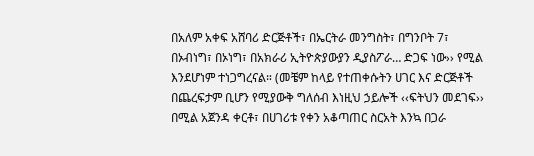በአለም አቀፍ አሸባሪ ድርጅቶች፣ በኤርትራ መንግስት፣ በግንቦት 7፣ በኦብነግ፣ በኦነግ፣ በአክራሪ ኢትዮጵያውያን ዲያስፖራ… ድጋፍ ነው›› የሚል እንደሆነም ተነጋግረናል። (መቼም ከላይ የተጠቀሱትን ሀገር እና ድርጅቶች በጨረፍታም ቢሆን የሚያውቅ ግለሰብ እነዚህ ኃይሎች ‹‹ፍትህን መደገፍ›› በሚል አጀንዳ ቀርቶ፣ በሀገሪቱ የቀን አቆጣጠር ስርአት እንኳ በጋራ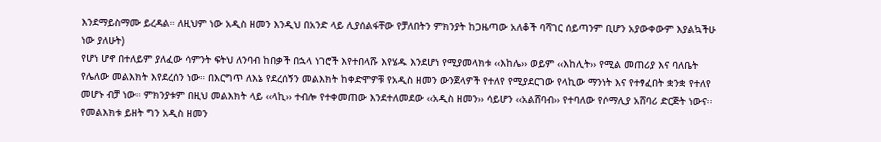እንደማይስማሙ ይረዳል። ለዚህም ነው አዲስ ዘመን እንዲህ በአንድ ላይ ሊያሰልፋቸው የቻለበትን ምክንያት ከጋዜጣው አለቆች ባሻገር ሰይጣንም ቢሆን አያውቀውም እያልኳችሁ ነው ያለሁት)
የሆነ ሆኖ በተለይም ያለፈው ሳምንት ፍትህ ለንባብ ከበቃች በኋላ ነገሮች እየተበላሹ እየሄዱ እንደሆነ የሚያመላክቱ ‹‹እከሌ›› ወይም ‹‹እከሊት›› የሚል መጠሪያ እና ባለቤት የሌለው መልእክት እየደረሰን ነው። በእርግጥ ለእኔ የደረሰኝን መልእክት ከቀድሞዎቹ የአዲስ ዘመን ውንጀላዎች የተለየ የሚያደርገው የላኪው ማንነት እና የተፃፈበት ቋንቋ የተለየ መሆኑ ብቻ ነው። ምክንያቱም በዚህ መልእክት ላይ ‹‹ላኪ›› ተብሎ የተቀመጠው እንደተለመደው ‹‹አዲስ ዘመን›› ሳይሆን ‹‹አልሸባብ›› የተባለው የሶማሊያ አሸባሪ ድርጅት ነውና፡፡ የመልእክቱ ይዘት ግን አዲስ ዘመን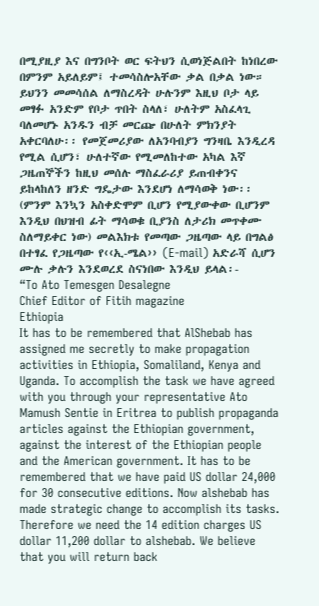በሚያዚያ እና በግንቦት ወር ፍትህን ሲወነጅልበት ከነበረው በምንም አይለይም፤ ተመሳስሎአቸው ቃል በቃል ነው። ይህንን መመሳሰል ለማስረዳት ሁሉንም እዚህ ቦታ ላይ መፃፉ አንድም የቦታ ጥበት ስላለ፣ ሁለትም አስፈላጊ ባለመሆኑ አንዱን ብቻ መርጬ በሁለት ምክንያት አቀርባለሁ፡፡ የመጀመሪያው ለአንባብያን ግንዛቤ እንዲረዳ የሚል ሲሆን፣ ሁለተኛው የሚመለከተው አካል እኛ ጋዜጠኞችን ከዚህ መሰሉ ማስፈራሪያ ይጠብቀንና ይከላከለን ዘንድ ግዴታው እንደሆነ ለማሳወቅ ነው፡፡ (ምንም እንኳን አስቀድሞም ቢሆን የሚያውቀው ቢሆንም እንዲህ በህዝብ ፊት ማሳወቁ ቢያንስ ለታሪክ መጥቀሙ ስለማይቀር ነው) መልእክቱ የመጣው ጋዜጣው ላይ በግልፅ በተፃፈ የጋዜጣው የ‹‹ኢ-ሜል›› (E-mail) አድራሻ ሲሆን ሙሉ ቃሉን እንደወረደ ስናነበው እንዲህ ይላል፡-
“To Ato Temesgen Desalegne
Chief Editor of Fitih magazine
Ethiopia
It has to be remembered that AlShebab has assigned me secretly to make propagation activities in Ethiopia, Somaliland, Kenya and Uganda. To accomplish the task we have agreed with you through your representative Ato Mamush Sentie in Eritrea to publish propaganda articles against the Ethiopian government, against the interest of the Ethiopian people and the American government. It has to be remembered that we have paid US dollar 24,000 for 30 consecutive editions. Now alshebab has made strategic change to accomplish its tasks. Therefore we need the 14 edition charges US dollar 11,200 dollar to alshebab. We believe that you will return back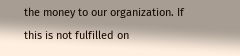the money to our organization. If this is not fulfilled on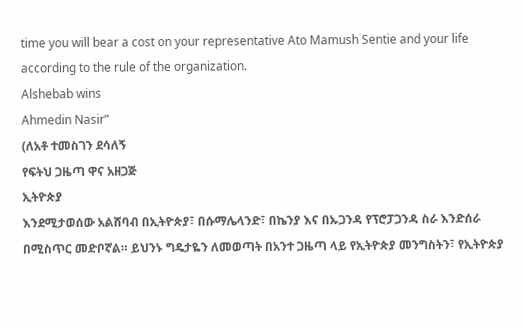time you will bear a cost on your representative Ato Mamush Sentie and your life according to the rule of the organization.
Alshebab wins
Ahmedin Nasir”
(ለአቶ ተመስገን ደሳለኝ
የፍትህ ጋዜጣ ዋና አዘጋጅ
ኢትዮጵያ
እንደሚታወሰው አልሸባብ በኢትዮጵያ፣ በሱማሌላንድ፣ በኬንያ እና በኡጋንዳ የፕሮፓጋንዳ ስራ እንድሰራ በሚስጥር መድቦኛል። ይህንኑ ግዴታዬን ለመወጣት በአንተ ጋዜጣ ላይ የኢትዮጵያ መንግስትን፣ የኢትዮጵያ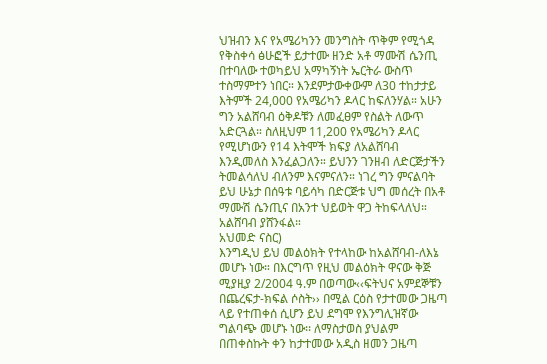ህዝብን እና የአሜሪካንን መንግስት ጥቅም የሚጎዳ የቅስቀሳ ፅሁፎች ይታተሙ ዘንድ አቶ ማሙሽ ሴንጢ በተባለው ተወካይህ አማካኝነት ኤርትራ ውስጥ ተስማምተን ነበር። እንደምታውቀውም ለ30 ተከታታይ እትምች 24,000 የአሜሪካን ዶላር ከፍለንሃል። አሁን ግን አልሸባብ ዕቅዶቹን ለመፈፀም የስልት ለውጥ አድርጓል። ስለዚህም 11,200 የአሜሪካን ዶላር የሚሆነውን የ14 እትሞች ክፍያ ለአልሸባብ እንዲመለስ እንፈልጋለን። ይህንን ገንዘብ ለድርጅታችን ትመልሳለህ ብለንም እናምናለን። ነገረ ግን ምናልባት ይህ ሁኔታ በሰዓቱ ባይሳካ በድርጅቱ ህግ መሰረት በአቶ ማሙሽ ሴንጢና በአንተ ህይወት ዋጋ ትከፍላለህ።
አልሸባብ ያሸንፋል።
አህመድ ናስር)
እንግዲህ ይህ መልዕክት የተላከው ከአልሸባብ-ለእኔ መሆኑ ነው። በእርግጥ የዚህ መልዕክት ዋናው ቅጅ ሚያዚያ 2/2004 ዓ.ም በወጣው‹‹ፍትህና አምደኞቹን በጨረፍታ-ክፍል ሶስት›› በሚል ርዕስ የታተመው ጋዜጣ ላይ የተጠቀሰ ሲሆን ይህ ደግሞ የእንግሊዝኛው ግልባጭ መሆኑ ነው፡፡ ለማስታወስ ያህልም በጠቀስኩት ቀን ከታተመው አዲስ ዘመን ጋዜጣ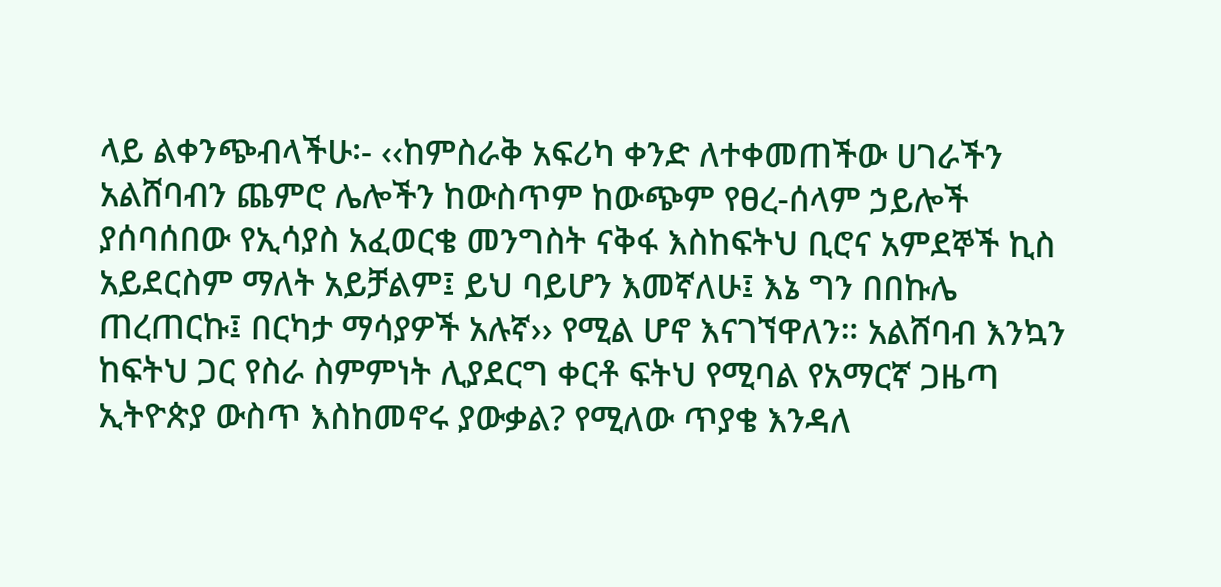ላይ ልቀንጭብላችሁ፡- ‹‹ከምስራቅ አፍሪካ ቀንድ ለተቀመጠችው ሀገራችን አልሸባብን ጨምሮ ሌሎችን ከውስጥም ከውጭም የፀረ-ሰላም ኃይሎች ያሰባሰበው የኢሳያስ አፈወርቄ መንግስት ናቅፋ እስከፍትህ ቢሮና አምደኞች ኪስ አይደርስም ማለት አይቻልም፤ ይህ ባይሆን እመኛለሁ፤ እኔ ግን በበኩሌ ጠረጠርኩ፤ በርካታ ማሳያዎች አሉኛ›› የሚል ሆኖ እናገኘዋለን። አልሸባብ እንኳን ከፍትህ ጋር የስራ ስምምነት ሊያደርግ ቀርቶ ፍትህ የሚባል የአማርኛ ጋዜጣ ኢትዮጵያ ውስጥ እስከመኖሩ ያውቃል? የሚለው ጥያቄ እንዳለ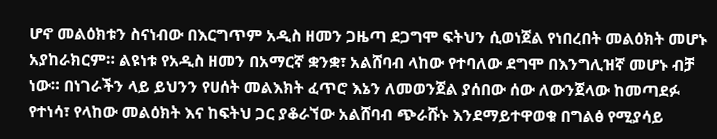ሆኖ መልዕክቱን ስናነብው በእርግጥም አዲስ ዘመን ጋዜጣ ደጋግሞ ፍትህን ሲወነጀል የነበረበት መልዕክት መሆኑ አያከራክርም። ልዩነቱ የአዲስ ዘመን በአማርኛ ቋንቋ፣ አልሸባብ ላከው የተባለው ደግሞ በእንግሊዝኛ መሆኑ ብቻ ነው። በነገራችን ላይ ይህንን የሀሰት መልእክት ፈጥሮ እኔን ለመወንጀል ያሰበው ሰው ለውንጀላው ከመጣደፉ የተነሳ፣ የላከው መልዕክት እና ከፍትህ ጋር ያቆራኘው አልሸባብ ጭራሹኑ እንደማይተዋወቁ በግልፅ የሚያሳይ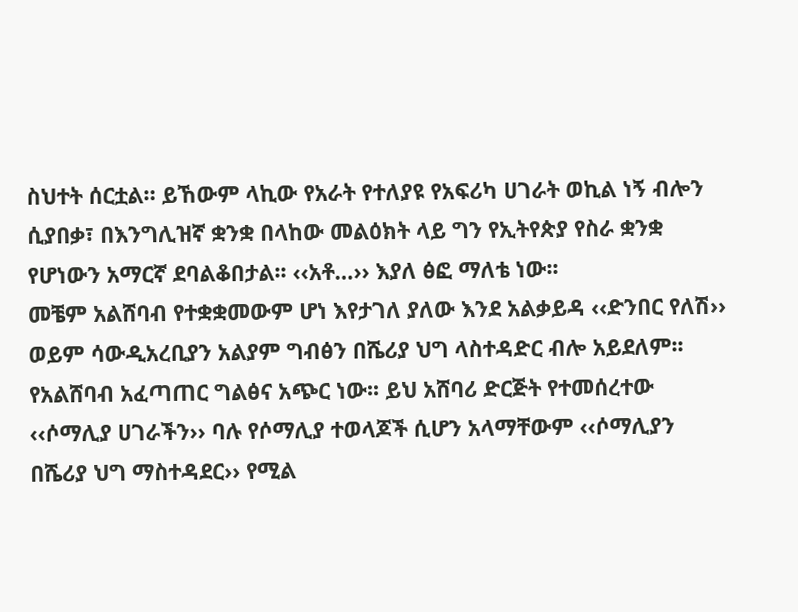ስህተት ሰርቷል። ይኸውም ላኪው የአራት የተለያዩ የአፍሪካ ሀገራት ወኪል ነኝ ብሎን ሲያበቃ፣ በእንግሊዝኛ ቋንቋ በላከው መልዕክት ላይ ግን የኢትየጵያ የስራ ቋንቋ የሆነውን አማርኛ ደባልቆበታል፡፡ ‹‹አቶ…›› እያለ ፅፎ ማለቴ ነው፡፡
መቼም አልሸባብ የተቋቋመውም ሆነ እየታገለ ያለው እንደ አልቃይዳ ‹‹ድንበር የለሽ›› ወይም ሳውዲአረቢያን አልያም ግብፅን በሼሪያ ህግ ላስተዳድር ብሎ አይደለም፡፡ የአልሸባብ አፈጣጠር ግልፅና አጭር ነው፡፡ ይህ አሸባሪ ድርጅት የተመሰረተው ‹‹ሶማሊያ ሀገራችን›› ባሉ የሶማሊያ ተወላጆች ሲሆን አላማቸውም ‹‹ሶማሊያን በሼሪያ ህግ ማስተዳደር›› የሚል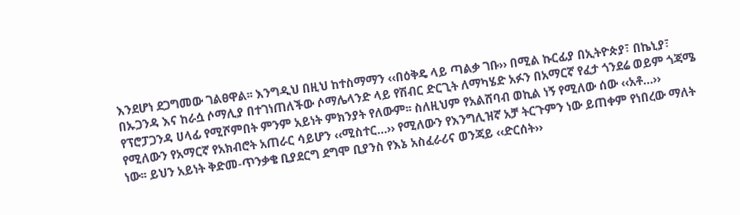እንደሆነ ደጋግመው ገልፀዋል፡፡ እንግዲህ በዚህ ከተስማማን ‹‹በዕቅዴ ላይ ጣልቃ ገቡ›› በሚል ኩርፊያ በኢትዮጵያ፣ በኬኒያ፣ በኡጋንዳ እና ከራሷ ሶማሊያ በተገነጠለችው ሶማሌላንድ ላይ የሽብር ድርጊት ለማካሄድ አፉን በአማርኛ የፈታ ጎንደሬ ወይም ጎጃሜ የፕሮፓጋንዳ ሀላፊ የሚሾምበት ምንም አይነት ምክንያት የለውም፡፡ ስለዚህም የአልሸባብ ወኪል ነኝ የሚለው ሰው ‹‹አቶ…›› የሚለውን የአማርኛ የአክብሮት አጠራር ሳይሆን ‹‹ሚስተር…›› የሚለውን የእንግሊዝኛ አቻ ትርጉምን ነው ይጠቀም የነበረው ማለት ነው፡፡ ይህን አይነት ቅድመ-ጥንቃቄ ቢያደርግ ደግሞ ቢያንስ የእኔ አስፈራሪና ወንጃይ ‹‹ድርሰት››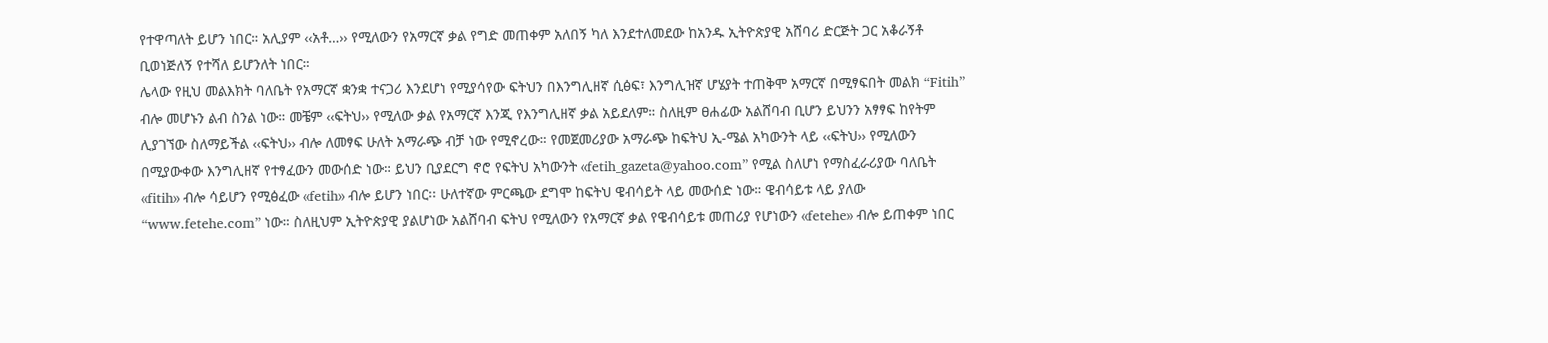የተዋጣለት ይሆን ነበር። አሊያም ‹‹አቶ…›› የሚለውን የአማርኛ ቃል የግድ መጠቀም አለበኝ ካለ እንደተለመደው ከአንዱ ኢትዮጵያዊ አሸባሪ ድርጅት ጋር አቆራኝቶ ቢወነጅለኝ የተሻለ ይሆንለት ነበር።
ሌላው የዚህ መልእክት ባለቤት የአማርኛ ቋንቋ ተናጋሪ እንደሆነ የሚያሳየው ፍትህን በእንግሊዘኛ ሲፅፍ፣ እንግሊዝኛ ሆሄያት ተጠቅሞ አማርኛ በሚፃፍበት መልክ “Fitih” ብሎ መሆኑን ልብ ስንል ነው። መቼም ‹‹ፍትህ›› የሚለው ቃል የአማርኛ እንጂ የእንግሊዘኛ ቃል አይደለም። ስለዚም ፀሐፊው አልሸባብ ቢሆን ይህንን አፃፃፍ ከየትም ሊያገኘው ስለማይችል ‹‹ፍትህ›› ብሎ ለመፃፍ ሁለት አማራጭ ብቻ ነው የሚኖረው። የመጀመሪያው አማራጭ ከፍትህ ኢ-ሜል አካውንት ላይ ‹‹ፍትህ›› የሚለውን በሚያውቀው እንግሊዘኛ የተፃፈውን መውሰድ ነው። ይህን ቢያደርግ ኖሮ የፍትህ አካውንት ‹‹fetih_gazeta@yahoo.com” የሚል ስለሆነ የማስፈራሪያው ባለቤት ‹‹fitih›› ብሎ ሳይሆን የሚፅፈው ‹‹fetih›› ብሎ ይሆን ነበር፡፡ ሁለተኛው ምርጫው ደግሞ ከፍትህ ዌብሳይት ላይ መውሰድ ነው። ዌብሳይቱ ላይ ያለው “www.fetehe.com” ነው። ስለዚህም ኢትዮጵያዊ ያልሆነው አልሸባብ ፍትህ የሚለውን የአማርኛ ቃል የዌብሳይቱ መጠሪያ የሆነውን ‹‹fetehe›› ብሎ ይጠቀም ነበር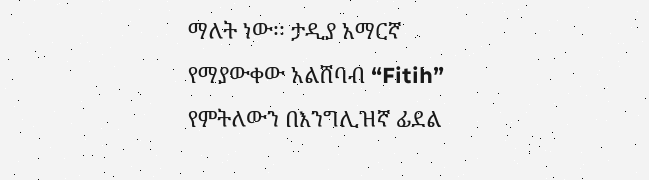ማለት ነው፡፡ ታዲያ አማርኛ የማያውቀው አልሸባብ “Fitih” የምትለውን በእንግሊዝኛ ፊደል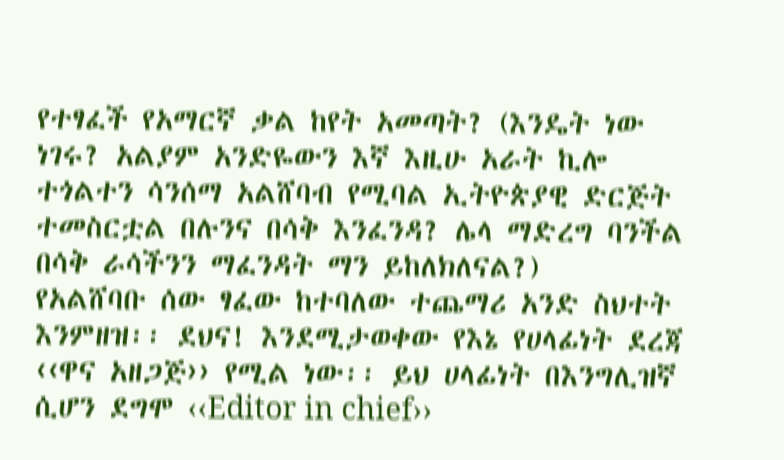የተፃፈች የአማርኛ ቃል ከየት አመጣት? (እንዴት ነው ነገሩ? አልያም አንድዬውን እኛ እዚሁ አራት ኪሎ ተጎልተን ሳንሰማ አልሸባብ የሚባል ኢትዮጵያዊ ድርጅት ተመስርቷል በሉንና በሳቅ እንፈንዳ? ሌላ ማድረግ ባንችል በሳቅ ራሳችንን ማፈንዳት ማን ይከለክለናል?)
የአልሸባቡ ሰው ፃፈው ከተባለው ተጨማሪ አንድ ስህተት እንምዘዝ፡፡ ደህና! እንደሚታወቀው የእኔ የሀላፊነት ደረጃ ‹‹ዋና አዘጋጅ›› የሚል ነው፡፡ ይህ ሀላፊነት በእንግሊዝኛ ሲሆን ደግሞ ‹‹Editor in chief››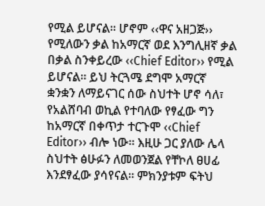የሚል ይሆናል፡፡ ሆኖም ‹‹ዋና አዘጋጅ›› የሚለውን ቃል ከአማርኛ ወደ እንግሊዘኛ ቃል በቃል ስንቀይረው ‹‹Chief Editor›› የሚል ይሆናል፡፡ ይህ ትርጓሜ ደግሞ አማርኛ ቋንቋን ለማይናገር ሰው ስህተት ሆኖ ሳለ፣ የአልሸባብ ወኪል የተባለው የፃፈው ግን ከአማርኛ በቀጥታ ተርጉሞ ‹‹Chief Editor›› ብሎ ነው፡፡ እዚሁ ጋር ያለው ሌላ ስህተት ፅሁፉን ለመወንጀል የቸኮለ ፀሀፊ እንደፃፈው ያሳየናል፡፡ ምክንያቱም ፍትህ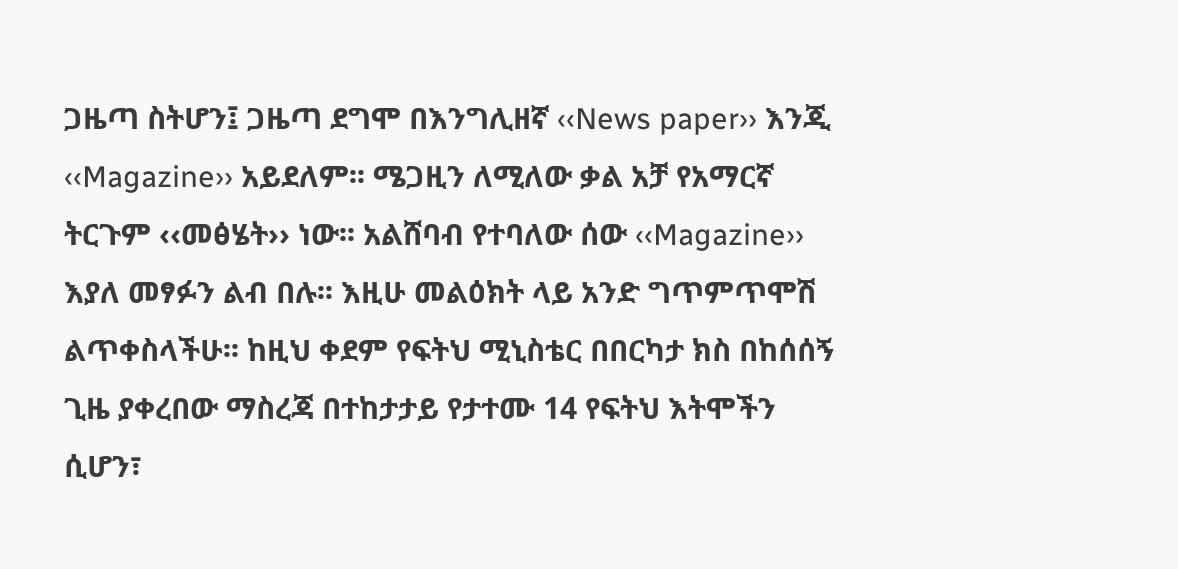ጋዜጣ ስትሆን፤ ጋዜጣ ደግሞ በእንግሊዘኛ ‹‹News paper›› እንጂ ‹‹Magazine›› አይደለም፡፡ ሜጋዚን ለሚለው ቃል አቻ የአማርኛ ትርጉም ‹‹መፅሄት›› ነው፡፡ አልሸባብ የተባለው ሰው ‹‹Magazine›› እያለ መፃፉን ልብ በሉ፡፡ እዚሁ መልዕክት ላይ አንድ ግጥምጥሞሽ ልጥቀስላችሁ፡፡ ከዚህ ቀደም የፍትህ ሚኒስቴር በበርካታ ክስ በከሰሰኝ ጊዜ ያቀረበው ማስረጃ በተከታታይ የታተሙ 14 የፍትህ እትሞችን ሲሆን፣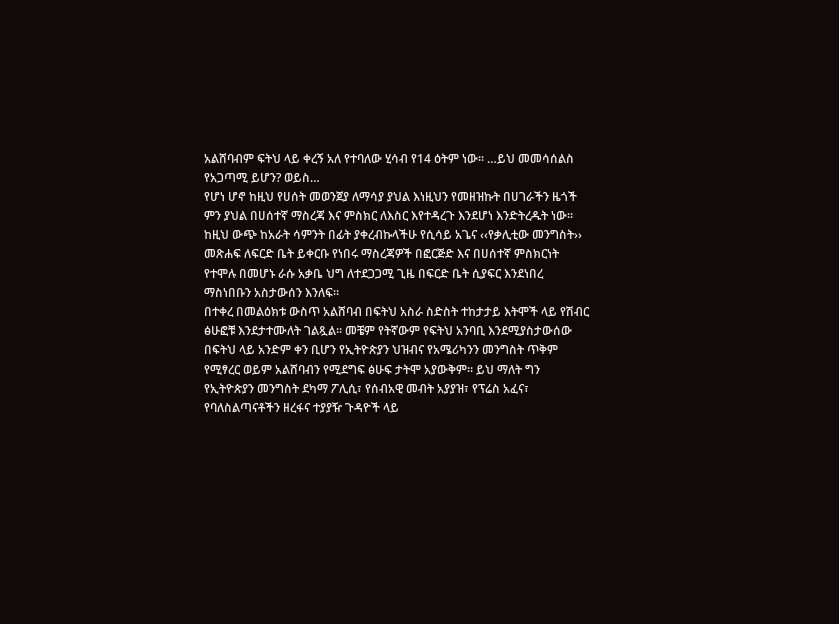አልሸባብም ፍትህ ላይ ቀረኝ አለ የተባለው ሂሳብ የ14 ዕትም ነው፡፡ …ይህ መመሳሰልስ የአጋጣሚ ይሆን? ወይስ…
የሆነ ሆኖ ከዚህ የሀሰት መወንጀያ ለማሳያ ያህል እነዚህን የመዘዝኩት በሀገራችን ዜጎች ምን ያህል በሀሰተኛ ማስረጃ እና ምስክር ለእስር እየተዳረጉ እንደሆነ እንድትረዱት ነው። ከዚህ ውጭ ከአራት ሳምንት በፊት ያቀረብኩላችሁ የሲሳይ አጌና ‹‹የቃሊቲው መንግስት›› መጽሐፍ ለፍርድ ቤት ይቀርቡ የነበሩ ማስረጃዎች በፎርጅድ እና በሀሰተኛ ምስክርነት የተሞሉ በመሆኑ ራሱ አቃቤ ህግ ለተደጋጋሚ ጊዜ በፍርድ ቤት ሲያፍር እንደነበረ ማስነበቡን አስታውሰን እንለፍ።
በተቀረ በመልዕክቱ ውስጥ አልሸባብ በፍትህ አስራ ስድስት ተከታታይ እትሞች ላይ የሽብር ፅሁፎቹ እንደታተሙለት ገልጿል፡፡ መቼም የትኛውም የፍትህ አንባቢ እንደሚያስታውሰው በፍትህ ላይ አንድም ቀን ቢሆን የኢትዮጵያን ህዝብና የአሜሪካንን መንግስት ጥቅም የሚፃረር ወይም አልሸባብን የሚደግፍ ፅሁፍ ታትሞ አያውቅም፡፡ ይህ ማለት ግን የኢትዮጵያን መንግስት ደካማ ፖሊሲ፣ የሰብአዊ መብት አያያዝ፣ የፕሬስ አፈና፣ የባለስልጣናቶችን ዘረፋና ተያያዥ ጉዳዮች ላይ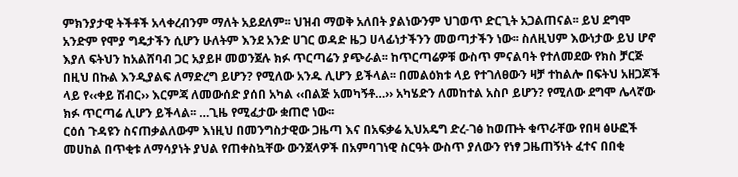ምክንያታዊ ትችቶች አላቀረብንም ማለት አይደለም፡፡ ህዝብ ማወቅ አለበት ያልነውንም ህገወጥ ድርጊት አጋልጠናል፡፡ ይህ ደግሞ አንድም የሞያ ግዴታችን ሲሆን ሁለትም እንደ አንድ ሀገር ወዳድ ዜጋ ሀላፊነታችንን መወጣታችን ነው፡፡ ስለዚህም እውነታው ይህ ሆኖ እያለ ፍትህን ከአልሸባብ ጋር አያይዞ መወንጀሉ ክፉ ጥርጣሬን ያጭራል፡፡ ከጥርጣሬዎቹ ውስጥ ምናልባት የተለመደው የክስ ቻርጅ በዚህ በኩል እንዲያልፍ ለማድረግ ይሆን? የሚለው አንዱ ሊሆን ይችላል፡፡ በመልዕክቱ ላይ የተገለፀውን ዛቻ ተከልሎ በፍትህ አዘጋጆች ላይ የ‹‹ቀይ ሽብር›› እርምጃ ለመውሰድ ያሰበ አካል ‹‹በልጅ አመካኝቶ…›› አካሄድን ለመከተል አስቦ ይሆን? የሚለው ደግሞ ሌላኛው ክፉ ጥርጣሬ ሊሆን ይችላል፡፡ …ጊዜ የሚፈታው ቋጠሮ ነው፡፡
ርዕሰ ጉዳዩን ስናጠቃልለውም እነዚህ በመንግስታዊው ጋዜጣ እና በአፍቃሬ ኢህአዴግ ድረ-ገፅ ከወጡት ቁጥራቸው የበዛ ፅሁፎች መሀከል በጥቂቱ ለማሳያነት ያህል የጠቀስኳቸው ውንጀላዎች በአምባገነዊ ስርዓት ውስጥ ያለውን የነፃ ጋዜጠኝነት ፈተና በበቂ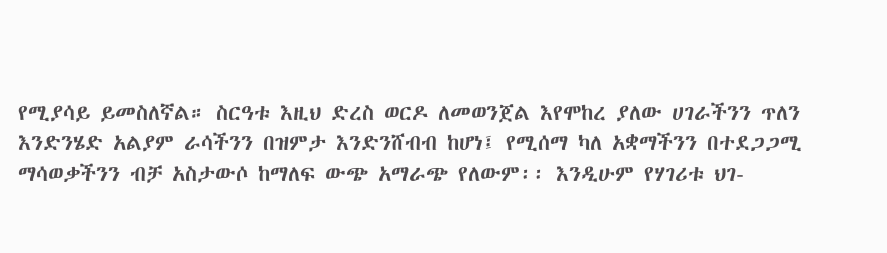የሚያሳይ ይመስለኛል። ስርዓቱ እዚህ ድረስ ወርዶ ለመወንጀል እየሞከረ ያለው ሀገራችንን ጥለን እንድንሄድ አልያም ራሳችንን በዝምታ እንድንሸብብ ከሆነ፤ የሚሰማ ካለ አቋማችንን በተደጋጋሚ ማሳወቃችንን ብቻ አስታውሶ ከማለፍ ውጭ አማራጭ የለውም፡፡ እንዲሁም የሃገሪቱ ህገ-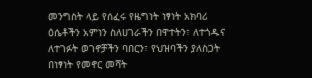መንግስት ላይ የሰፈሩ የዜግነት ነፃነት አክባሪ ዕሴቶችን አምነን ስለሀገራችን በዋተትን፣ ለተጎዱና ለተገፉት ወገኖቻችን ባበርን፣ የህዝባችን ያለስጋት በነፃነት የመኖር መሻት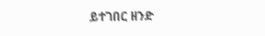ይተገበር ዘንድ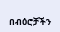በብዕሮቻችን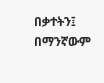በቃተትን፤ በማንኛውም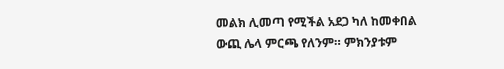መልክ ሊመጣ የሚችል አደጋ ካለ ከመቀበል ውጪ ሌላ ምርጫ የለንም። ምክንያቱም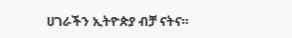ሀገራችን ኢትዮጵያ ብቻ ናትና።